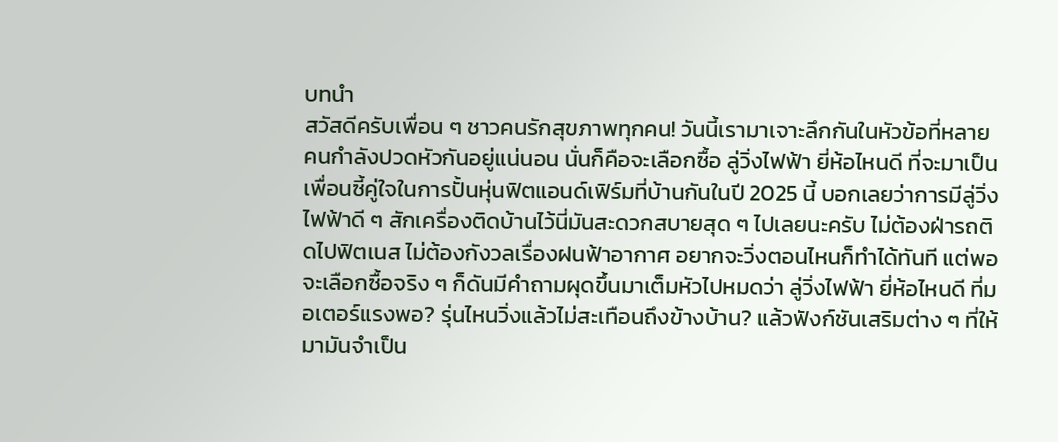บทนำ
สวัสดีครับเพื่อน ๆ ชาวคนรักสุขภาพทุกคน! วันนี้เรามาเจาะลึกกันในหัวข้อที่หลายคนกำลังปวดหัวกันอยู่แน่นอน นั่นก็คือจะเลือกซื้อ ลู่วิ่งไฟฟ้า ยี่ห้อไหนดี ที่จะมาเป็นเพื่อนซี้คู่ใจในการปั้นหุ่นฟิตแอนด์เฟิร์มที่บ้านกันในปี 2025 นี้ บอกเลยว่าการมีลู่วิ่งไฟฟ้าดี ๆ สักเครื่องติดบ้านไว้นี่มันสะดวกสบายสุด ๆ ไปเลยนะครับ ไม่ต้องฝ่ารถติดไปฟิตเนส ไม่ต้องกังวลเรื่องฝนฟ้าอากาศ อยากจะวิ่งตอนไหนก็ทำได้ทันที แต่พอจะเลือกซื้อจริง ๆ ก็ดันมีคำถามผุดขึ้นมาเต็มหัวไปหมดว่า ลู่วิ่งไฟฟ้า ยี่ห้อไหนดี ที่มอเตอร์แรงพอ? รุ่นไหนวิ่งแล้วไม่สะเทือนถึงข้างบ้าน? แล้วฟังก์ชันเสริมต่าง ๆ ที่ให้มามันจำเป็น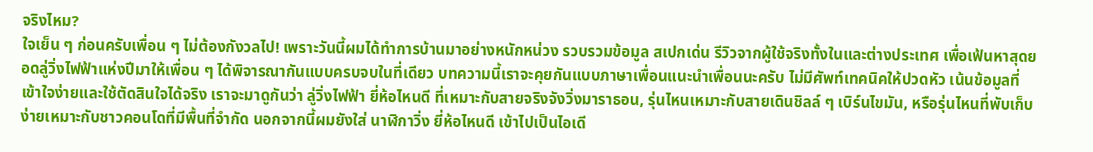จริงไหม?
ใจเย็น ๆ ก่อนครับเพื่อน ๆ ไม่ต้องกังวลไป! เพราะวันนี้ผมได้ทำการบ้านมาอย่างหนักหน่วง รวบรวมข้อมูล สเปกเด่น รีวิวจากผู้ใช้จริงทั้งในและต่างประเทศ เพื่อเฟ้นหาสุดยอดลู่วิ่งไฟฟ้าแห่งปีมาให้เพื่อน ๆ ได้พิจารณากันแบบครบจบในที่เดียว บทความนี้เราจะคุยกันแบบภาษาเพื่อนแนะนำเพื่อนนะครับ ไม่มีศัพท์เทคนิคให้ปวดหัว เน้นข้อมูลที่เข้าใจง่ายและใช้ตัดสินใจได้จริง เราจะมาดูกันว่า ลู่วิ่งไฟฟ้า ยี่ห้อไหนดี ที่เหมาะกับสายจริงจังวิ่งมาราธอน, รุ่นไหนเหมาะกับสายเดินชิลล์ ๆ เบิร์นไขมัน, หรือรุ่นไหนที่พับเก็บง่ายเหมาะกับชาวคอนโดที่มีพื้นที่จำกัด นอกจากนี้ผมยังใส่ นาฬิกาวิ่ง ยี่ห้อไหนดี เข้าไปเป็นไอเดี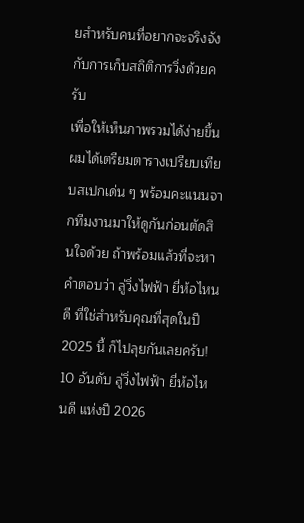ยสำหรับคนที่อยากจะจริงจังกับการเก็บสถิติการวิ่งด้วยครับ
เพื่อให้เห็นภาพรวมได้ง่ายขึ้น ผมได้เตรียมตารางเปรียบเทียบสเปกเด่น ๆ พร้อมคะแนนจากทีมงานมาให้ดูกันก่อนตัดสินใจด้วย ถ้าพร้อมแล้วที่จะหาคำตอบว่า ลู่วิ่งไฟฟ้า ยี่ห้อไหนดี ที่ใช่สำหรับคุณที่สุดในปี 2025 นี้ ก็ไปลุยกันเลยครับ!
10 อันดับ ลู่วิ่งไฟฟ้า ยี่ห้อไหนดี แห่งปี 2026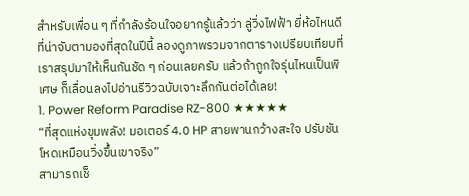สำหรับเพื่อน ๆ ที่กำลังร้อนใจอยากรู้แล้วว่า ลู่วิ่งไฟฟ้า ยี่ห้อไหนดี ที่น่าจับตามองที่สุดในปีนี้ ลองดูภาพรวมจากตารางเปรียบเทียบที่เราสรุปมาให้เห็นกันชัด ๆ ก่อนเลยครับ แล้วถ้าถูกใจรุ่นไหนเป็นพิเศษ ก็เลื่อนลงไปอ่านรีวิวฉบับเจาะลึกกันต่อได้เลย!
1. Power Reform Paradise RZ-800 ★★★★★
“ที่สุดแห่งขุมพลัง! มอเตอร์ 4.0 HP สายพานกว้างสะใจ ปรับชันโหดเหมือนวิ่งขึ้นเขาจริง”
สามารถเช็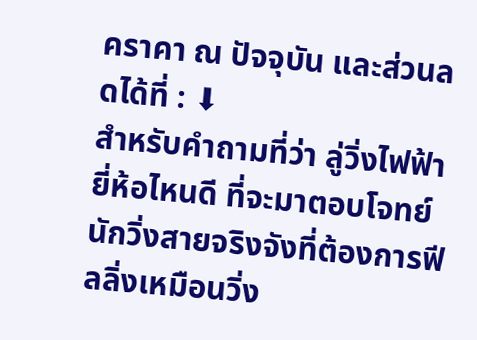คราคา ณ ปัจจุบัน และส่วนลดได้ที่ : ⬇
สำหรับคำถามที่ว่า ลู่วิ่งไฟฟ้า ยี่ห้อไหนดี ที่จะมาตอบโจทย์นักวิ่งสายจริงจังที่ต้องการฟีลลิ่งเหมือนวิ่ง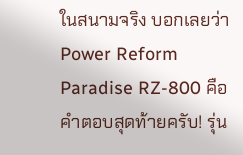ในสนามจริง บอกเลยว่า Power Reform Paradise RZ-800 คือคำตอบสุดท้ายครับ! รุ่น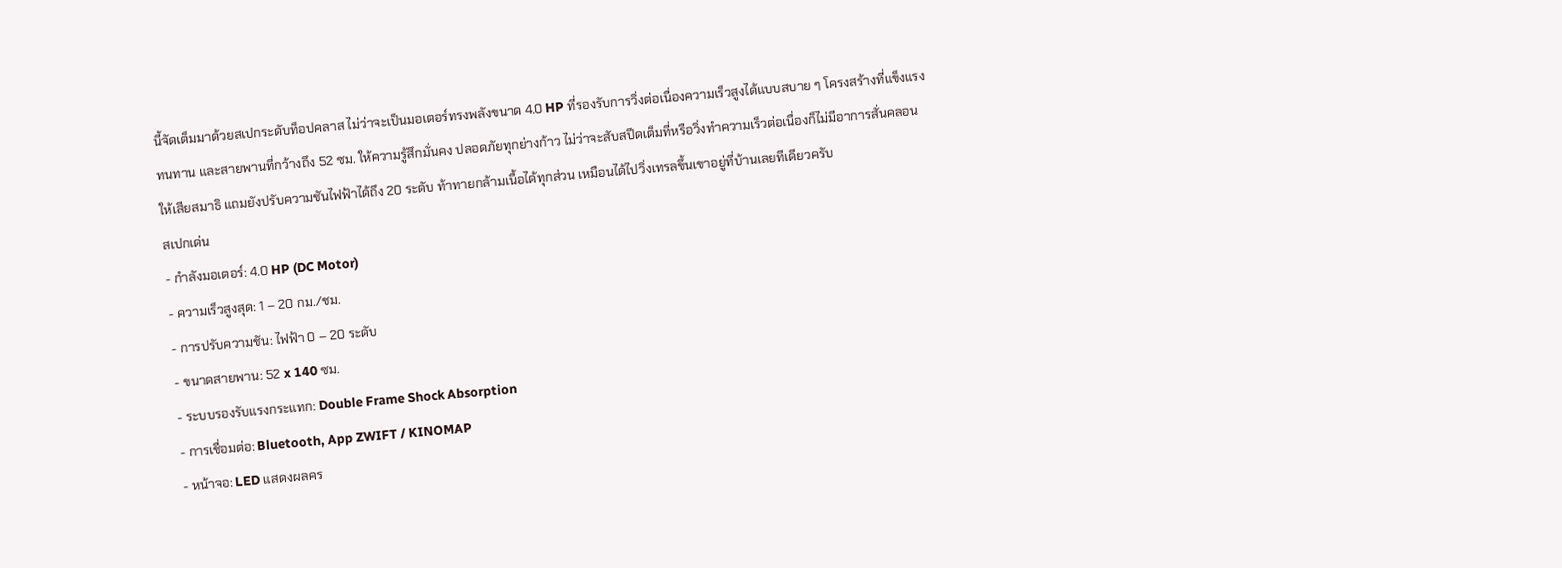นี้จัดเต็มมาด้วยสเปกระดับท็อปคลาส ไม่ว่าจะเป็นมอเตอร์ทรงพลังขนาด 4.0 HP ที่รองรับการวิ่งต่อเนื่องความเร็วสูงได้แบบสบาย ๆ โครงสร้างที่แข็งแรงทนทาน และสายพานที่กว้างถึง 52 ซม. ให้ความรู้สึกมั่นคง ปลอดภัยทุกย่างก้าว ไม่ว่าจะสับสปีดเต็มที่หรือวิ่งทำความเร็วต่อเนื่องก็ไม่มีอาการสั่นคลอนให้เสียสมาธิ แถมยังปรับความชันไฟฟ้าได้ถึง 20 ระดับ ท้าทายกล้ามเนื้อได้ทุกส่วน เหมือนได้ไปวิ่งเทรลขึ้นเขาอยู่ที่บ้านเลยทีเดียวครับ
สเปกเด่น
- กำลังมอเตอร์: 4.0 HP (DC Motor)
- ความเร็วสูงสุด: 1 – 20 กม./ชม.
- การปรับความชัน: ไฟฟ้า 0 – 20 ระดับ
- ขนาดสายพาน: 52 x 140 ซม.
- ระบบรองรับแรงกระแทก: Double Frame Shock Absorption
- การเชื่อมต่อ: Bluetooth, App ZWIFT / KINOMAP
- หน้าจอ: LED แสดงผลคร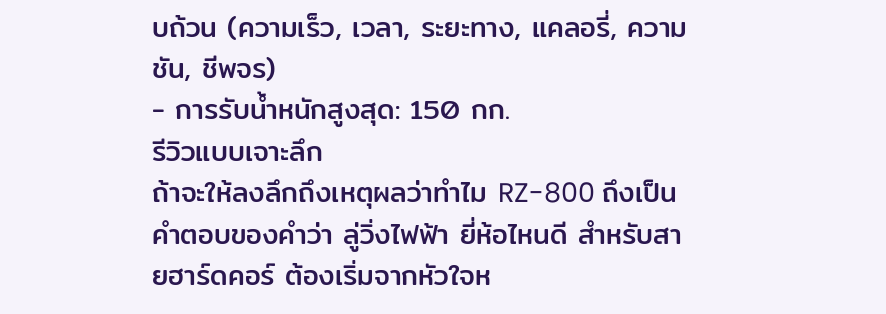บถ้วน (ความเร็ว, เวลา, ระยะทาง, แคลอรี่, ความชัน, ชีพจร)
- การรับน้ำหนักสูงสุด: 150 กก.
รีวิวแบบเจาะลึก
ถ้าจะให้ลงลึกถึงเหตุผลว่าทำไม RZ-800 ถึงเป็นคำตอบของคำว่า ลู่วิ่งไฟฟ้า ยี่ห้อไหนดี สำหรับสายฮาร์ดคอร์ ต้องเริ่มจากหัวใจห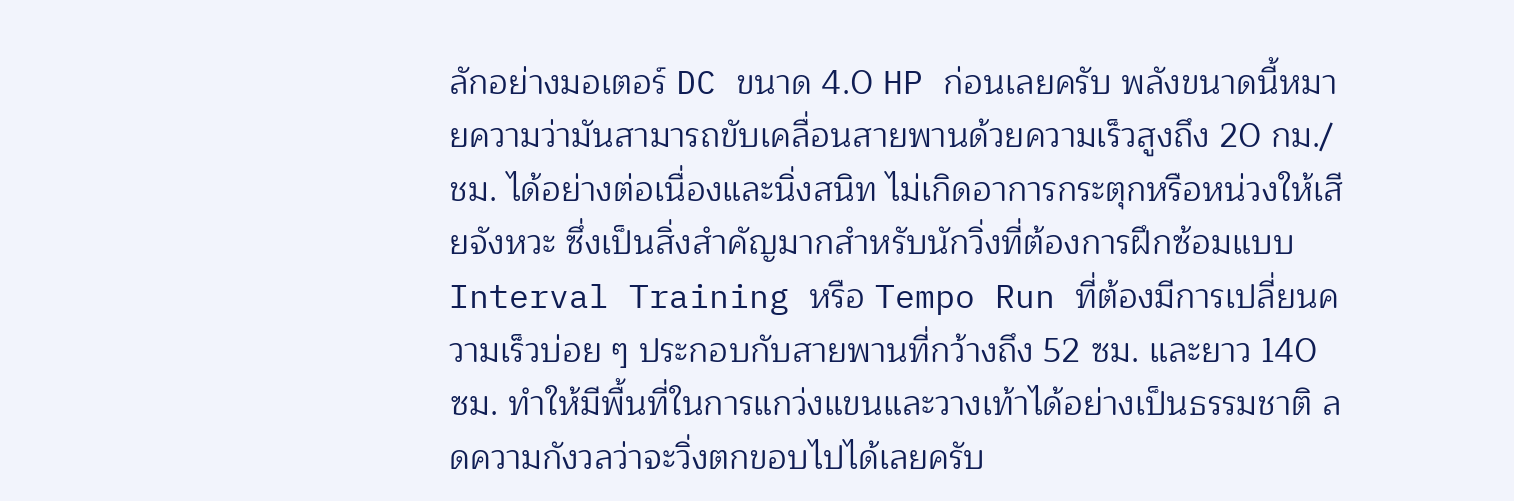ลักอย่างมอเตอร์ DC ขนาด 4.0 HP ก่อนเลยครับ พลังขนาดนี้หมายความว่ามันสามารถขับเคลื่อนสายพานด้วยความเร็วสูงถึง 20 กม./ชม. ได้อย่างต่อเนื่องและนิ่งสนิท ไม่เกิดอาการกระตุกหรือหน่วงให้เสียจังหวะ ซึ่งเป็นสิ่งสำคัญมากสำหรับนักวิ่งที่ต้องการฝึกซ้อมแบบ Interval Training หรือ Tempo Run ที่ต้องมีการเปลี่ยนความเร็วบ่อย ๆ ประกอบกับสายพานที่กว้างถึง 52 ซม. และยาว 140 ซม. ทำให้มีพื้นที่ในการแกว่งแขนและวางเท้าได้อย่างเป็นธรรมชาติ ลดความกังวลว่าจะวิ่งตกขอบไปได้เลยครับ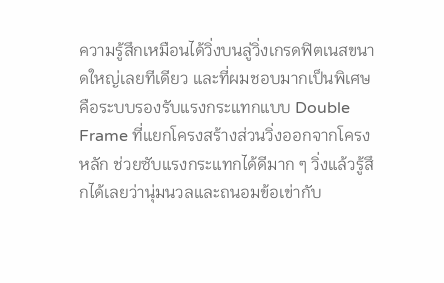ความรู้สึกเหมือนได้วิ่งบนลู่วิ่งเกรดฟิตเนสขนาดใหญ่เลยทีเดียว และที่ผมชอบมากเป็นพิเศษคือระบบรองรับแรงกระแทกแบบ Double Frame ที่แยกโครงสร้างส่วนวิ่งออกจากโครงหลัก ช่วยซับแรงกระแทกได้ดีมาก ๆ วิ่งแล้วรู้สึกได้เลยว่านุ่มนวลและถนอมข้อเข่ากับ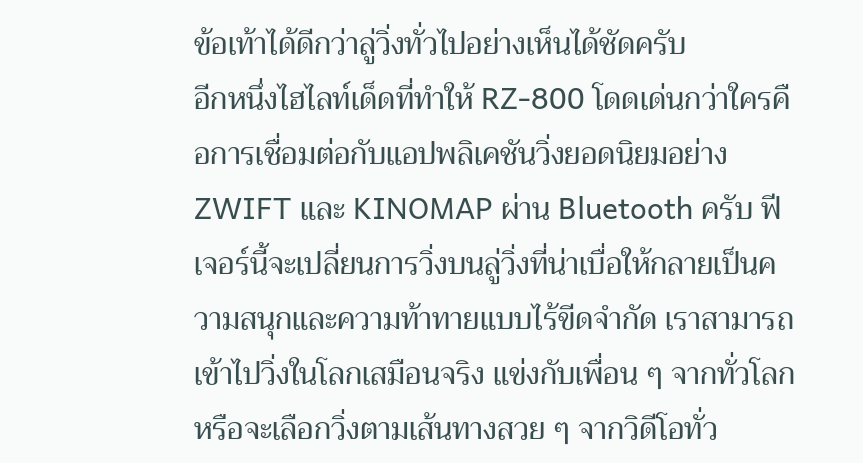ข้อเท้าได้ดีกว่าลู่วิ่งทั่วไปอย่างเห็นได้ชัดครับ
อีกหนึ่งไฮไลท์เด็ดที่ทำให้ RZ-800 โดดเด่นกว่าใครคือการเชื่อมต่อกับแอปพลิเคชันวิ่งยอดนิยมอย่าง ZWIFT และ KINOMAP ผ่าน Bluetooth ครับ ฟีเจอร์นี้จะเปลี่ยนการวิ่งบนลู่วิ่งที่น่าเบื่อให้กลายเป็นความสนุกและความท้าทายแบบไร้ขีดจำกัด เราสามารถเข้าไปวิ่งในโลกเสมือนจริง แข่งกับเพื่อน ๆ จากทั่วโลก หรือจะเลือกวิ่งตามเส้นทางสวย ๆ จากวิดีโอทั่ว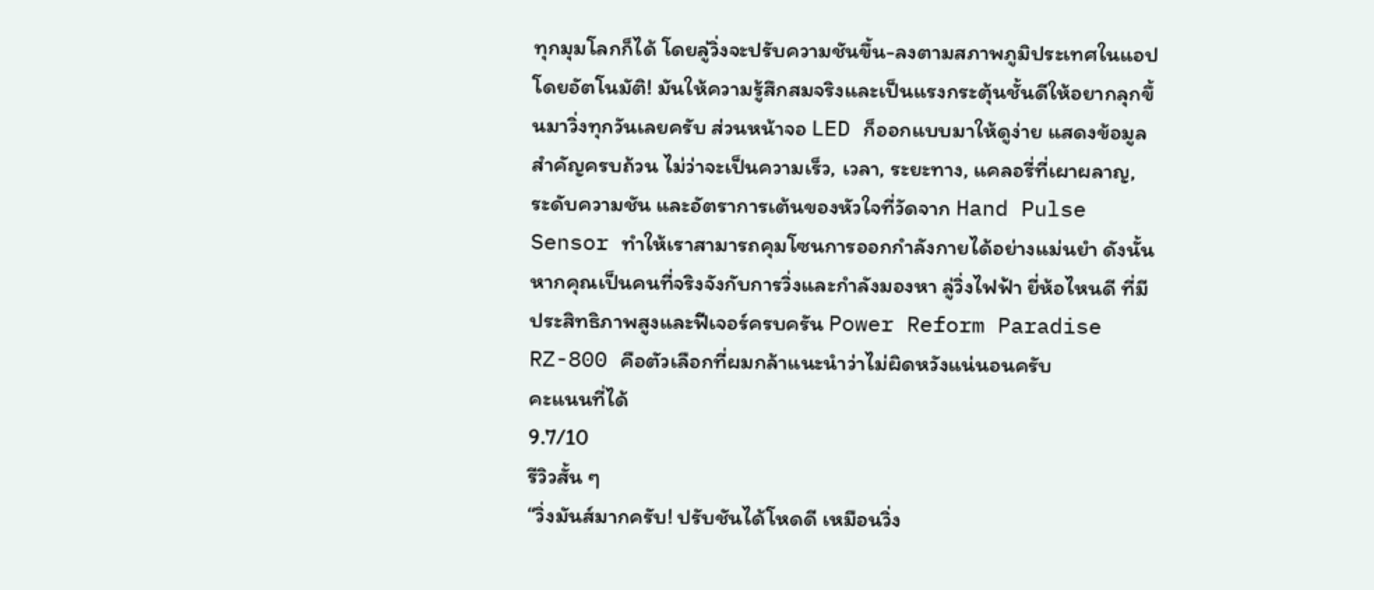ทุกมุมโลกก็ได้ โดยลู่วิ่งจะปรับความชันขึ้น-ลงตามสภาพภูมิประเทศในแอปโดยอัตโนมัติ! มันให้ความรู้สึกสมจริงและเป็นแรงกระตุ้นชั้นดีให้อยากลุกขึ้นมาวิ่งทุกวันเลยครับ ส่วนหน้าจอ LED ก็ออกแบบมาให้ดูง่าย แสดงข้อมูลสำคัญครบถ้วน ไม่ว่าจะเป็นความเร็ว, เวลา, ระยะทาง, แคลอรี่ที่เผาผลาญ, ระดับความชัน และอัตราการเต้นของหัวใจที่วัดจาก Hand Pulse Sensor ทำให้เราสามารถคุมโซนการออกกำลังกายได้อย่างแม่นยำ ดังนั้นหากคุณเป็นคนที่จริงจังกับการวิ่งและกำลังมองหา ลู่วิ่งไฟฟ้า ยี่ห้อไหนดี ที่มีประสิทธิภาพสูงและฟีเจอร์ครบครัน Power Reform Paradise RZ-800 คือตัวเลือกที่ผมกล้าแนะนำว่าไม่ผิดหวังแน่นอนครับ
คะแนนที่ได้
9.7/10
รีวิวสั้น ๆ
“วิ่งมันส์มากครับ! ปรับชันได้โหดดี เหมือนวิ่ง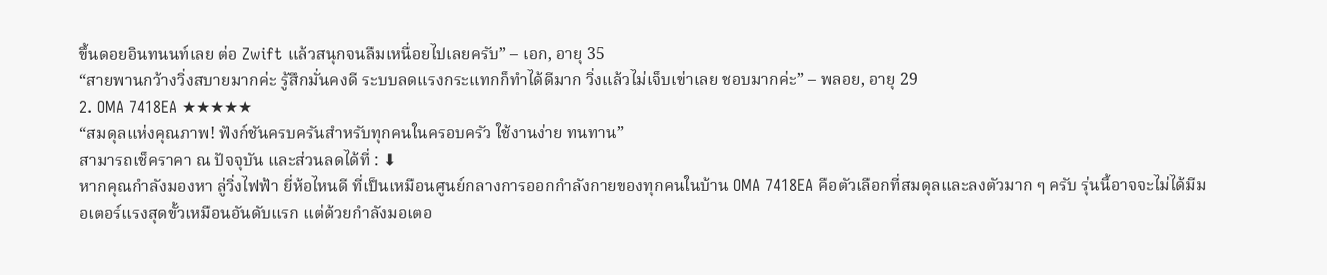ขึ้นดอยอินทนนท์เลย ต่อ Zwift แล้วสนุกจนลืมเหนื่อยไปเลยครับ” – เอก, อายุ 35
“สายพานกว้างวิ่งสบายมากค่ะ รู้สึกมั่นคงดี ระบบลดแรงกระแทกก็ทำได้ดีมาก วิ่งแล้วไม่เจ็บเข่าเลย ชอบมากค่ะ” – พลอย, อายุ 29
2. OMA 7418EA ★★★★★
“สมดุลแห่งคุณภาพ! ฟังก์ชันครบครันสำหรับทุกคนในครอบครัว ใช้งานง่าย ทนทาน”
สามารถเช็คราคา ณ ปัจจุบัน และส่วนลดได้ที่ : ⬇
หากคุณกำลังมองหา ลู่วิ่งไฟฟ้า ยี่ห้อไหนดี ที่เป็นเหมือนศูนย์กลางการออกกำลังกายของทุกคนในบ้าน OMA 7418EA คือตัวเลือกที่สมดุลและลงตัวมาก ๆ ครับ รุ่นนี้อาจจะไม่ได้มีมอเตอร์แรงสุดขั้วเหมือนอันดับแรก แต่ด้วยกำลังมอเตอ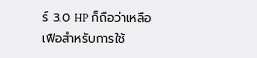ร์ 3.0 HP ก็ถือว่าเหลือเฟือสำหรับการใช้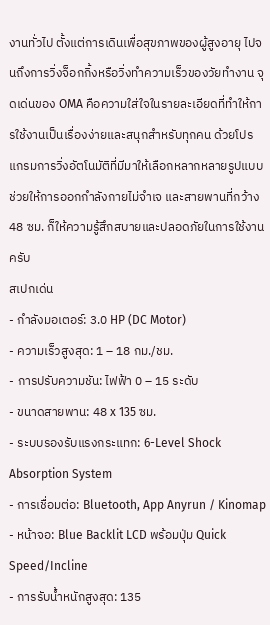งานทั่วไป ตั้งแต่การเดินเพื่อสุขภาพของผู้สูงอายุ ไปจนถึงการวิ่งจ็อกกิ้งหรือวิ่งทำความเร็วของวัยทำงาน จุดเด่นของ OMA คือความใส่ใจในรายละเอียดที่ทำให้การใช้งานเป็นเรื่องง่ายและสนุกสำหรับทุกคน ด้วยโปรแกรมการวิ่งอัตโนมัติที่มีมาให้เลือกหลากหลายรูปแบบ ช่วยให้การออกกำลังกายไม่จำเจ และสายพานที่กว้าง 48 ซม. ก็ให้ความรู้สึกสบายและปลอดภัยในการใช้งานครับ
สเปกเด่น
- กำลังมอเตอร์: 3.0 HP (DC Motor)
- ความเร็วสูงสุด: 1 – 18 กม./ชม.
- การปรับความชัน: ไฟฟ้า 0 – 15 ระดับ
- ขนาดสายพาน: 48 x 135 ซม.
- ระบบรองรับแรงกระแทก: 6-Level Shock Absorption System
- การเชื่อมต่อ: Bluetooth, App Anyrun / Kinomap
- หน้าจอ: Blue Backlit LCD พร้อมปุ่ม Quick Speed/Incline
- การรับน้ำหนักสูงสุด: 135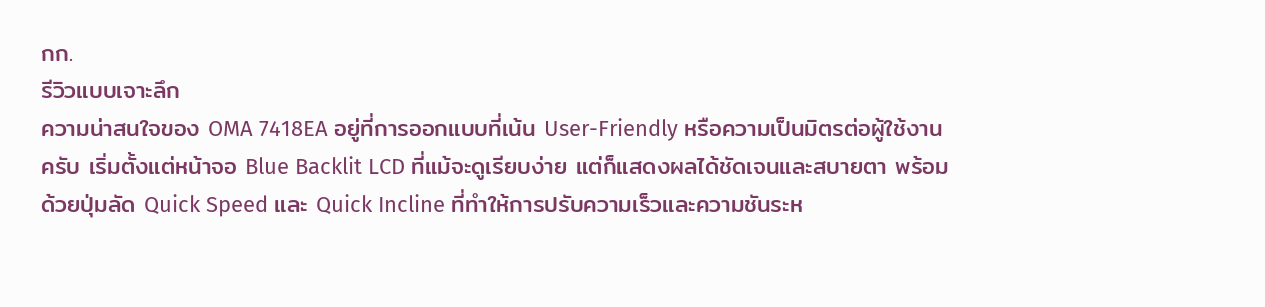กก.
รีวิวแบบเจาะลึก
ความน่าสนใจของ OMA 7418EA อยู่ที่การออกแบบที่เน้น User-Friendly หรือความเป็นมิตรต่อผู้ใช้งานครับ เริ่มตั้งแต่หน้าจอ Blue Backlit LCD ที่แม้จะดูเรียบง่าย แต่ก็แสดงผลได้ชัดเจนและสบายตา พร้อมด้วยปุ่มลัด Quick Speed และ Quick Incline ที่ทำให้การปรับความเร็วและความชันระห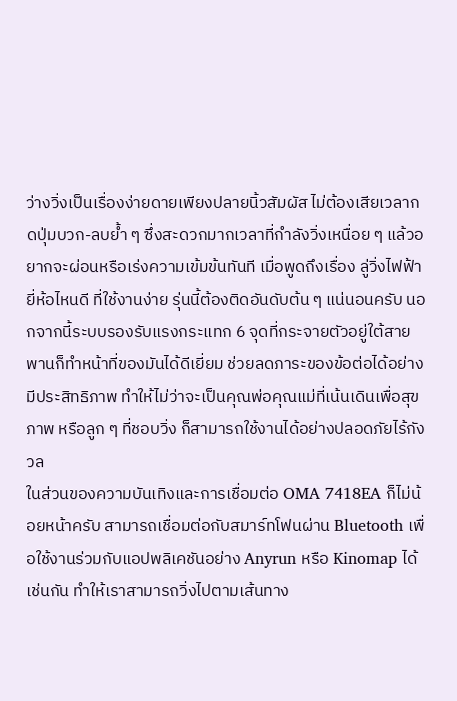ว่างวิ่งเป็นเรื่องง่ายดายเพียงปลายนิ้วสัมผัส ไม่ต้องเสียเวลากดปุ่มบวก-ลบย้ำ ๆ ซึ่งสะดวกมากเวลาที่กำลังวิ่งเหนื่อย ๆ แล้วอยากจะผ่อนหรือเร่งความเข้มข้นทันที เมื่อพูดถึงเรื่อง ลู่วิ่งไฟฟ้า ยี่ห้อไหนดี ที่ใช้งานง่าย รุ่นนี้ต้องติดอันดับต้น ๆ แน่นอนครับ นอกจากนี้ระบบรองรับแรงกระแทก 6 จุดที่กระจายตัวอยู่ใต้สายพานก็ทำหน้าที่ของมันได้ดีเยี่ยม ช่วยลดภาระของข้อต่อได้อย่างมีประสิทธิภาพ ทำให้ไม่ว่าจะเป็นคุณพ่อคุณแม่ที่เน้นเดินเพื่อสุขภาพ หรือลูก ๆ ที่ชอบวิ่ง ก็สามารถใช้งานได้อย่างปลอดภัยไร้กังวล
ในส่วนของความบันเทิงและการเชื่อมต่อ OMA 7418EA ก็ไม่น้อยหน้าครับ สามารถเชื่อมต่อกับสมาร์ทโฟนผ่าน Bluetooth เพื่อใช้งานร่วมกับแอปพลิเคชันอย่าง Anyrun หรือ Kinomap ได้เช่นกัน ทำให้เราสามารถวิ่งไปตามเส้นทาง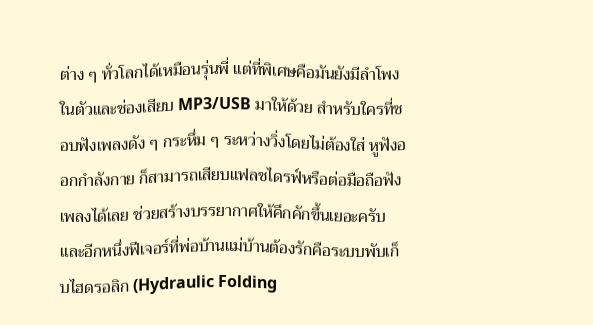ต่าง ๆ ทั่วโลกได้เหมือนรุ่นพี่ แต่ที่พิเศษคือมันยังมีลำโพงในตัวและช่องเสียบ MP3/USB มาให้ด้วย สำหรับใครที่ชอบฟังเพลงดัง ๆ กระหึ่ม ๆ ระหว่างวิ่งโดยไม่ต้องใส่ หูฟังออกกําลังกาย ก็สามารถเสียบแฟลชไดรฟ์หรือต่อมือถือฟังเพลงได้เลย ช่วยสร้างบรรยากาศให้คึกคักขึ้นเยอะครับ และอีกหนึ่งฟีเจอร์ที่พ่อบ้านแม่บ้านต้องรักคือระบบพับเก็บไฮดรอลิก (Hydraulic Folding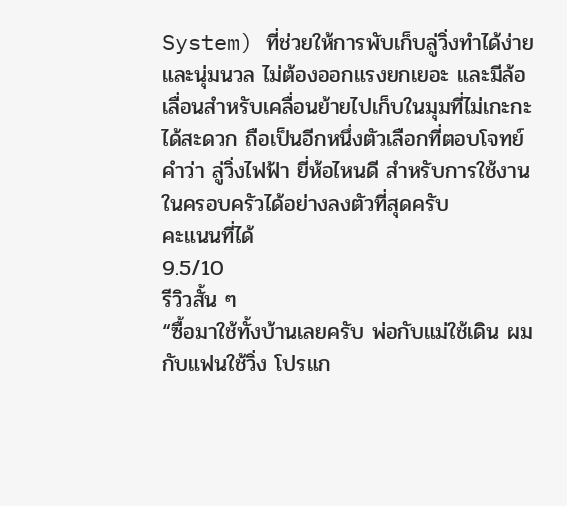System) ที่ช่วยให้การพับเก็บลู่วิ่งทำได้ง่ายและนุ่มนวล ไม่ต้องออกแรงยกเยอะ และมีล้อเลื่อนสำหรับเคลื่อนย้ายไปเก็บในมุมที่ไม่เกะกะได้สะดวก ถือเป็นอีกหนึ่งตัวเลือกที่ตอบโจทย์คำว่า ลู่วิ่งไฟฟ้า ยี่ห้อไหนดี สำหรับการใช้งานในครอบครัวได้อย่างลงตัวที่สุดครับ
คะแนนที่ได้
9.5/10
รีวิวสั้น ๆ
“ซื้อมาใช้ทั้งบ้านเลยครับ พ่อกับแม่ใช้เดิน ผมกับแฟนใช้วิ่ง โปรแก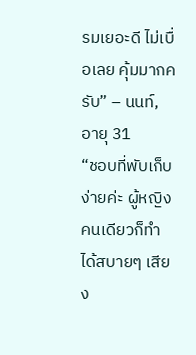รมเยอะดี ไม่เบื่อเลย คุ้มมากครับ” – นนท์, อายุ 31
“ชอบที่พับเก็บง่ายค่ะ ผู้หญิงคนเดียวก็ทำได้สบายๆ เสียง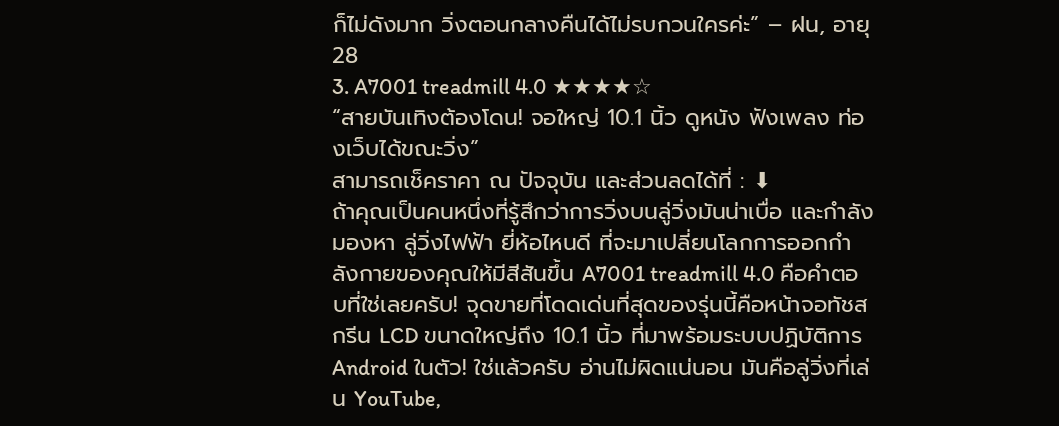ก็ไม่ดังมาก วิ่งตอนกลางคืนได้ไม่รบกวนใครค่ะ” – ฝน, อายุ 28
3. A7001 treadmill 4.0 ★★★★☆
“สายบันเทิงต้องโดน! จอใหญ่ 10.1 นิ้ว ดูหนัง ฟังเพลง ท่องเว็บได้ขณะวิ่ง”
สามารถเช็คราคา ณ ปัจจุบัน และส่วนลดได้ที่ : ⬇
ถ้าคุณเป็นคนหนึ่งที่รู้สึกว่าการวิ่งบนลู่วิ่งมันน่าเบื่อ และกำลังมองหา ลู่วิ่งไฟฟ้า ยี่ห้อไหนดี ที่จะมาเปลี่ยนโลกการออกกำลังกายของคุณให้มีสีสันขึ้น A7001 treadmill 4.0 คือคำตอบที่ใช่เลยครับ! จุดขายที่โดดเด่นที่สุดของรุ่นนี้คือหน้าจอทัชสกรีน LCD ขนาดใหญ่ถึง 10.1 นิ้ว ที่มาพร้อมระบบปฏิบัติการ Android ในตัว! ใช่แล้วครับ อ่านไม่ผิดแน่นอน มันคือลู่วิ่งที่เล่น YouTube,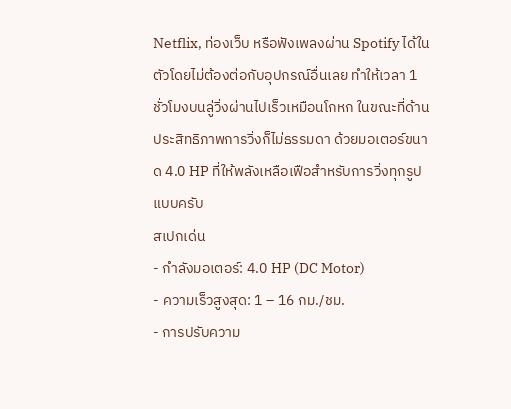Netflix, ท่องเว็บ หรือฟังเพลงผ่าน Spotify ได้ในตัวโดยไม่ต้องต่อกับอุปกรณ์อื่นเลย ทำให้เวลา 1 ชั่วโมงบนลู่วิ่งผ่านไปเร็วเหมือนโกหก ในขณะที่ด้านประสิทธิภาพการวิ่งก็ไม่ธรรมดา ด้วยมอเตอร์ขนาด 4.0 HP ที่ให้พลังเหลือเฟือสำหรับการวิ่งทุกรูปแบบครับ
สเปกเด่น
- กำลังมอเตอร์: 4.0 HP (DC Motor)
- ความเร็วสูงสุด: 1 – 16 กม./ชม.
- การปรับความ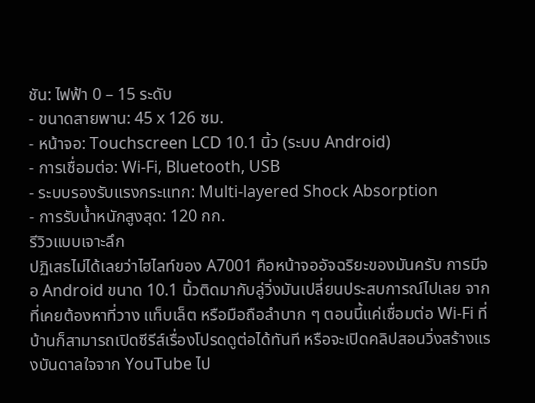ชัน: ไฟฟ้า 0 – 15 ระดับ
- ขนาดสายพาน: 45 x 126 ซม.
- หน้าจอ: Touchscreen LCD 10.1 นิ้ว (ระบบ Android)
- การเชื่อมต่อ: Wi-Fi, Bluetooth, USB
- ระบบรองรับแรงกระแทก: Multi-layered Shock Absorption
- การรับน้ำหนักสูงสุด: 120 กก.
รีวิวแบบเจาะลึก
ปฏิเสธไม่ได้เลยว่าไฮไลท์ของ A7001 คือหน้าจออัจฉริยะของมันครับ การมีจอ Android ขนาด 10.1 นิ้วติดมากับลู่วิ่งมันเปลี่ยนประสบการณ์ไปเลย จากที่เคยต้องหาที่วาง แท็บเล็ต หรือมือถือลำบาก ๆ ตอนนี้แค่เชื่อมต่อ Wi-Fi ที่บ้านก็สามารถเปิดซีรีส์เรื่องโปรดดูต่อได้ทันที หรือจะเปิดคลิปสอนวิ่งสร้างแรงบันดาลใจจาก YouTube ไป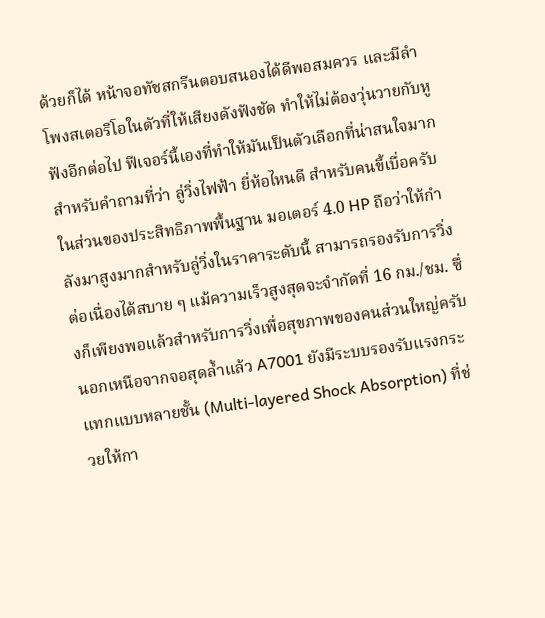ด้วยก็ได้ หน้าจอทัชสกรีนตอบสนองได้ดีพอสมควร และมีลำโพงสเตอริโอในตัวที่ให้เสียงดังฟังชัด ทำให้ไม่ต้องวุ่นวายกับหูฟังอีกต่อไป ฟีเจอร์นี้เองที่ทำให้มันเป็นตัวเลือกที่น่าสนใจมากสำหรับคำถามที่ว่า ลู่วิ่งไฟฟ้า ยี่ห้อไหนดี สำหรับคนขี้เบื่อครับ ในส่วนของประสิทธิภาพพื้นฐาน มอเตอร์ 4.0 HP ถือว่าให้กำลังมาสูงมากสำหรับลู่วิ่งในราคาระดับนี้ สามารถรองรับการวิ่งต่อเนื่องได้สบาย ๆ แม้ความเร็วสูงสุดจะจำกัดที่ 16 กม./ชม. ซึ่งก็เพียงพอแล้วสำหรับการวิ่งเพื่อสุขภาพของคนส่วนใหญ่ครับ
นอกเหนือจากจอสุดล้ำแล้ว A7001 ยังมีระบบรองรับแรงกระแทกแบบหลายชั้น (Multi-layered Shock Absorption) ที่ช่วยให้กา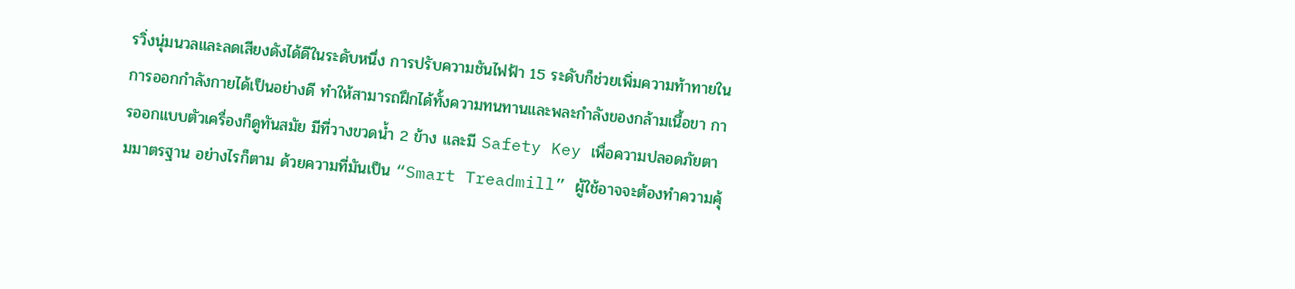รวิ่งนุ่มนวลและลดเสียงดังได้ดีในระดับหนึ่ง การปรับความชันไฟฟ้า 15 ระดับก็ช่วยเพิ่มความท้าทายในการออกกำลังกายได้เป็นอย่างดี ทำให้สามารถฝึกได้ทั้งความทนทานและพละกำลังของกล้ามเนื้อขา การออกแบบตัวเครื่องก็ดูทันสมัย มีที่วางขวดน้ำ 2 ข้าง และมี Safety Key เพื่อความปลอดภัยตามมาตรฐาน อย่างไรก็ตาม ด้วยความที่มันเป็น “Smart Treadmill” ผู้ใช้อาจจะต้องทำความคุ้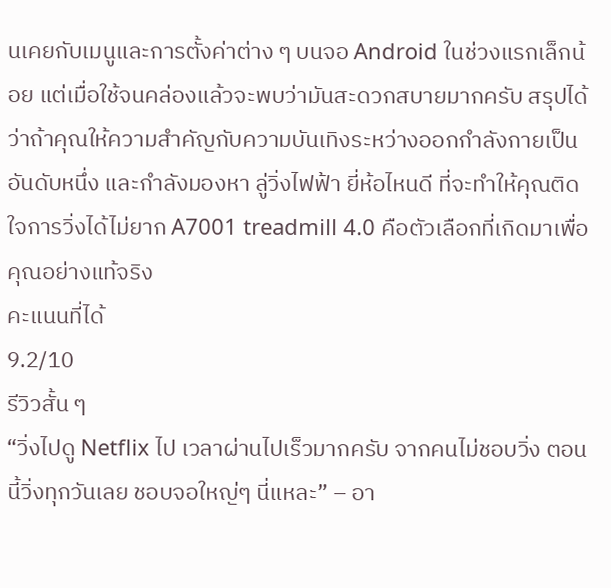นเคยกับเมนูและการตั้งค่าต่าง ๆ บนจอ Android ในช่วงแรกเล็กน้อย แต่เมื่อใช้จนคล่องแล้วจะพบว่ามันสะดวกสบายมากครับ สรุปได้ว่าถ้าคุณให้ความสำคัญกับความบันเทิงระหว่างออกกำลังกายเป็นอันดับหนึ่ง และกำลังมองหา ลู่วิ่งไฟฟ้า ยี่ห้อไหนดี ที่จะทำให้คุณติดใจการวิ่งได้ไม่ยาก A7001 treadmill 4.0 คือตัวเลือกที่เกิดมาเพื่อคุณอย่างแท้จริง
คะแนนที่ได้
9.2/10
รีวิวสั้น ๆ
“วิ่งไปดู Netflix ไป เวลาผ่านไปเร็วมากครับ จากคนไม่ชอบวิ่ง ตอนนี้วิ่งทุกวันเลย ชอบจอใหญ่ๆ นี่แหละ” – อา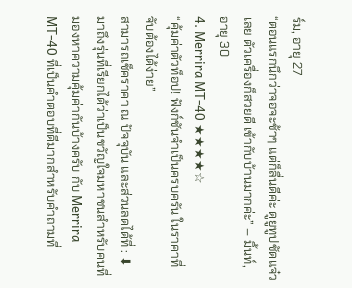ร์ม, อายุ 27
“ตอนแรกนึกว่าจอจะช้าๆ แต่ก็ลื่นดีค่ะ ดูยูทูปชัดแจ๋วเลย ตัวเครื่องก็สวยดี เข้ากับบ้านมากค่ะ” – มิ้นท์, อายุ 30
4. Merrira MT-40 ★★★★☆
“คุ้มค่าตัวท็อป! ฟังก์ชันจำเป็นครบครัน ในราคาที่จับต้องได้ง่าย”
สามารถเช็คราคา ณ ปัจจุบัน และส่วนลดได้ที่ : ⬇
มาถึงรุ่นที่เรียกได้ว่าเป็นขวัญใจมหาชนสำหรับคนที่มองหาความคุ้มค่ากันบ้างครับ กับ Merrira MT-40 ที่เป็นคำตอบที่ดีมากสำหรับคำถามที่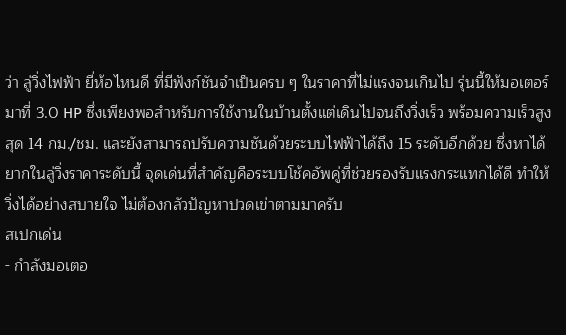ว่า ลู่วิ่งไฟฟ้า ยี่ห้อไหนดี ที่มีฟังก์ชันจำเป็นครบ ๆ ในราคาที่ไม่แรงจนเกินไป รุ่นนี้ให้มอเตอร์มาที่ 3.0 HP ซึ่งเพียงพอสำหรับการใช้งานในบ้านตั้งแต่เดินไปจนถึงวิ่งเร็ว พร้อมความเร็วสูงสุด 14 กม./ชม. และยังสามารถปรับความชันด้วยระบบไฟฟ้าได้ถึง 15 ระดับอีกด้วย ซึ่งหาได้ยากในลู่วิ่งราคาระดับนี้ จุดเด่นที่สำคัญคือระบบโช้คอัพคู่ที่ช่วยรองรับแรงกระแทกได้ดี ทำให้วิ่งได้อย่างสบายใจ ไม่ต้องกลัวปัญหาปวดเข่าตามมาครับ
สเปกเด่น
- กำลังมอเตอ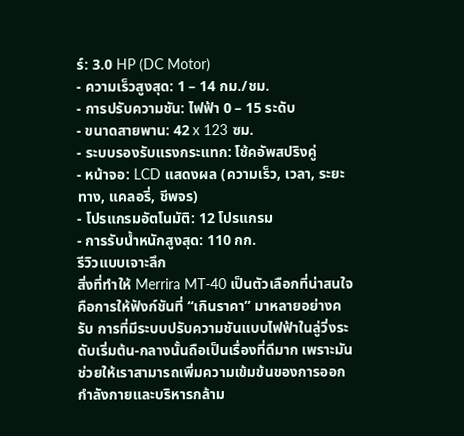ร์: 3.0 HP (DC Motor)
- ความเร็วสูงสุด: 1 – 14 กม./ชม.
- การปรับความชัน: ไฟฟ้า 0 – 15 ระดับ
- ขนาดสายพาน: 42 x 123 ซม.
- ระบบรองรับแรงกระแทก: โช้คอัพสปริงคู่
- หน้าจอ: LCD แสดงผล (ความเร็ว, เวลา, ระยะทาง, แคลอรี่, ชีพจร)
- โปรแกรมอัตโนมัติ: 12 โปรแกรม
- การรับน้ำหนักสูงสุด: 110 กก.
รีวิวแบบเจาะลึก
สิ่งที่ทำให้ Merrira MT-40 เป็นตัวเลือกที่น่าสนใจคือการให้ฟังก์ชันที่ “เกินราคา” มาหลายอย่างครับ การที่มีระบบปรับความชันแบบไฟฟ้าในลู่วิ่งระดับเริ่มต้น-กลางนั้นถือเป็นเรื่องที่ดีมาก เพราะมันช่วยให้เราสามารถเพิ่มความเข้มข้นของการออกกำลังกายและบริหารกล้าม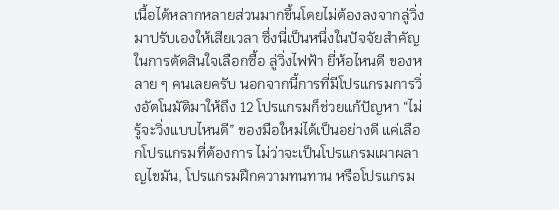เนื้อได้หลากหลายส่วนมากขึ้นโดยไม่ต้องลงจากลู่วิ่งมาปรับเองให้เสียเวลา ซึ่งนี่เป็นหนึ่งในปัจจัยสำคัญในการตัดสินใจเลือกซื้อ ลู่วิ่งไฟฟ้า ยี่ห้อไหนดี ของหลาย ๆ คนเลยครับ นอกจากนี้การที่มีโปรแกรมการวิ่งอัตโนมัติมาให้ถึง 12 โปรแกรมก็ช่วยแก้ปัญหา “ไม่รู้จะวิ่งแบบไหนดี” ของมือใหม่ได้เป็นอย่างดี แค่เลือกโปรแกรมที่ต้องการ ไม่ว่าจะเป็นโปรแกรมเผาผลาญไขมัน, โปรแกรมฝึกความทนทาน หรือโปรแกรม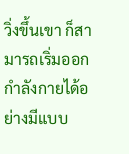วิ่งขึ้นเขา ก็สามารถเริ่มออกกำลังกายได้อย่างมีแบบ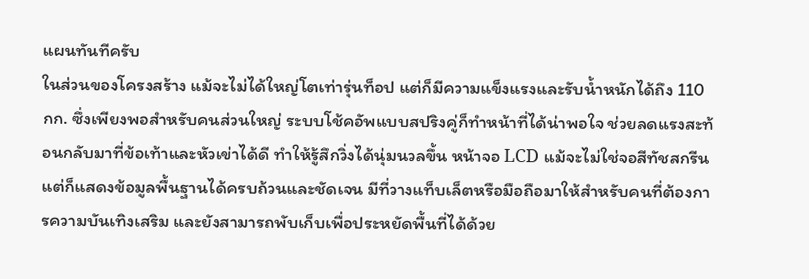แผนทันทีครับ
ในส่วนของโครงสร้าง แม้จะไม่ได้ใหญ่โตเท่ารุ่นท็อป แต่ก็มีความแข็งแรงและรับน้ำหนักได้ถึง 110 กก. ซึ่งเพียงพอสำหรับคนส่วนใหญ่ ระบบโช้คอัพแบบสปริงคู่ก็ทำหน้าที่ได้น่าพอใจ ช่วยลดแรงสะท้อนกลับมาที่ข้อเท้าและหัวเข่าได้ดี ทำให้รู้สึกวิ่งได้นุ่มนวลขึ้น หน้าจอ LCD แม้จะไม่ใช่จอสีทัชสกรีน แต่ก็แสดงข้อมูลพื้นฐานได้ครบถ้วนและชัดเจน มีที่วางแท็บเล็ตหรือมือถือมาให้สำหรับคนที่ต้องการความบันเทิงเสริม และยังสามารถพับเก็บเพื่อประหยัดพื้นที่ได้ด้วย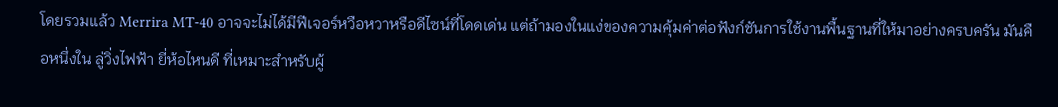โดยรวมแล้ว Merrira MT-40 อาจจะไม่ได้มีฟีเจอร์หวือหวาหรือดีไซน์ที่โดดเด่น แต่ถ้ามองในแง่ของความคุ้มค่าต่อฟังก์ชันการใช้งานพื้นฐานที่ให้มาอย่างครบครัน มันคือหนึ่งใน ลู่วิ่งไฟฟ้า ยี่ห้อไหนดี ที่เหมาะสำหรับผู้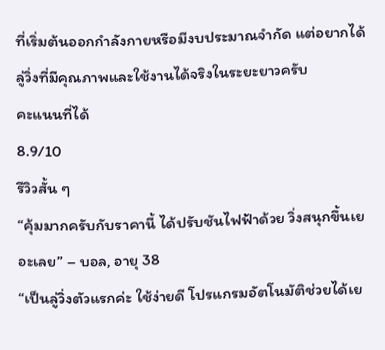ที่เริ่มต้นออกกำลังกายหรือมีงบประมาณจำกัด แต่อยากได้ลู่วิ่งที่มีคุณภาพและใช้งานได้จริงในระยะยาวครับ
คะแนนที่ได้
8.9/10
รีวิวสั้น ๆ
“คุ้มมากครับกับราคานี้ ได้ปรับชันไฟฟ้าด้วย วิ่งสนุกขึ้นเยอะเลย” – บอล, อายุ 38
“เป็นลู่วิ่งตัวแรกค่ะ ใช้ง่ายดี โปรแกรมอัตโนมัติช่วยได้เย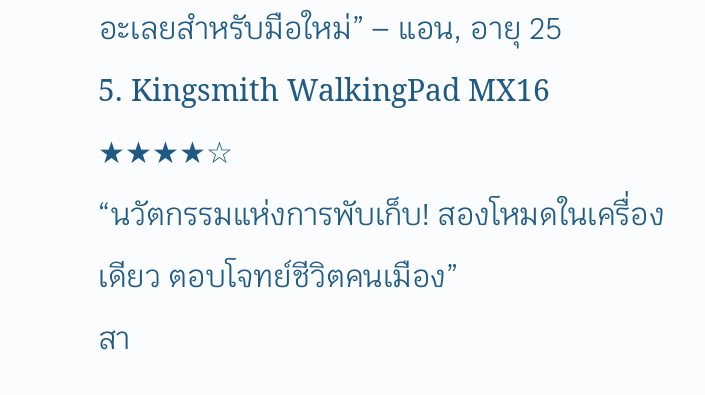อะเลยสำหรับมือใหม่” – แอน, อายุ 25
5. Kingsmith WalkingPad MX16 ★★★★☆
“นวัตกรรมแห่งการพับเก็บ! สองโหมดในเครื่องเดียว ตอบโจทย์ชีวิตคนเมือง”
สา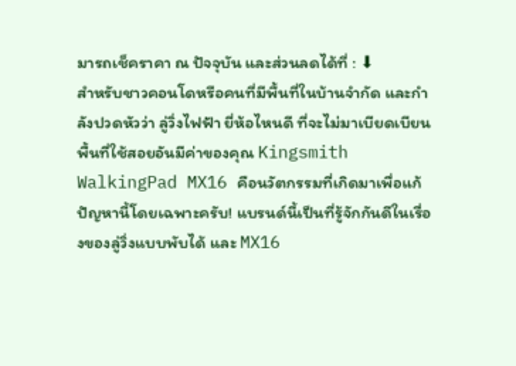มารถเช็คราคา ณ ปัจจุบัน และส่วนลดได้ที่ : ⬇
สำหรับชาวคอนโดหรือคนที่มีพื้นที่ในบ้านจำกัด และกำลังปวดหัวว่า ลู่วิ่งไฟฟ้า ยี่ห้อไหนดี ที่จะไม่มาเบียดเบียนพื้นที่ใช้สอยอันมีค่าของคุณ Kingsmith WalkingPad MX16 คือนวัตกรรมที่เกิดมาเพื่อแก้ปัญหานี้โดยเฉพาะครับ! แบรนด์นี้เป็นที่รู้จักกันดีในเรื่องของลู่วิ่งแบบพับได้ และ MX16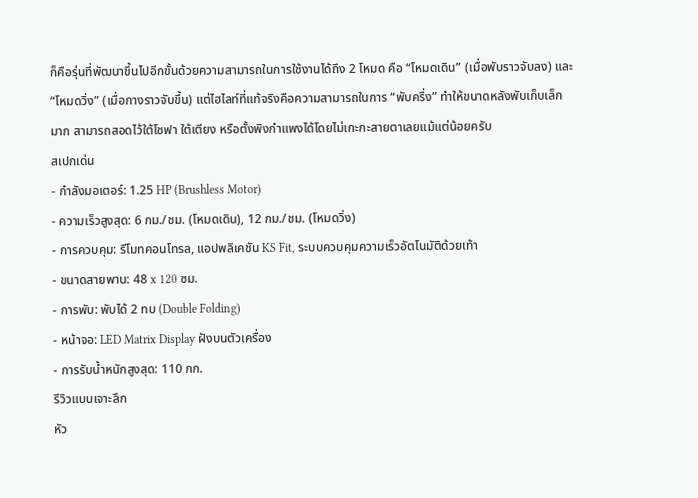ก็คือรุ่นที่พัฒนาขึ้นไปอีกขั้นด้วยความสามารถในการใช้งานได้ถึง 2 โหมด คือ “โหมดเดิน” (เมื่อพับราวจับลง) และ “โหมดวิ่ง” (เมื่อกางราวจับขึ้น) แต่ไฮไลท์ที่แท้จริงคือความสามารถในการ “พับครึ่ง” ทำให้ขนาดหลังพับเก็บเล็กมาก สามารถสอดไว้ใต้โซฟา ใต้เตียง หรือตั้งพิงกำแพงได้โดยไม่เกะกะสายตาเลยแม้แต่น้อยครับ
สเปกเด่น
- กำลังมอเตอร์: 1.25 HP (Brushless Motor)
- ความเร็วสูงสุด: 6 กม./ชม. (โหมดเดิน), 12 กม./ชม. (โหมดวิ่ง)
- การควบคุม: รีโมทคอนโทรล, แอปพลิเคชัน KS Fit, ระบบควบคุมความเร็วอัตโนมัติด้วยเท้า
- ขนาดสายพาน: 48 x 120 ซม.
- การพับ: พับได้ 2 ทบ (Double Folding)
- หน้าจอ: LED Matrix Display ฝังบนตัวเครื่อง
- การรับน้ำหนักสูงสุด: 110 กก.
รีวิวแบบเจาะลึก
หัว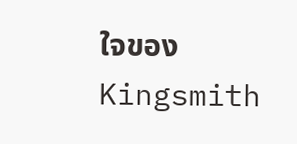ใจของ Kingsmith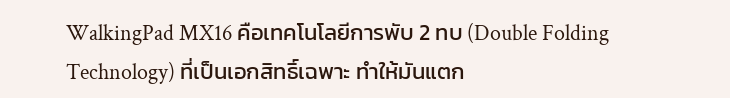WalkingPad MX16 คือเทคโนโลยีการพับ 2 ทบ (Double Folding Technology) ที่เป็นเอกสิทธิ์เฉพาะ ทำให้มันแตก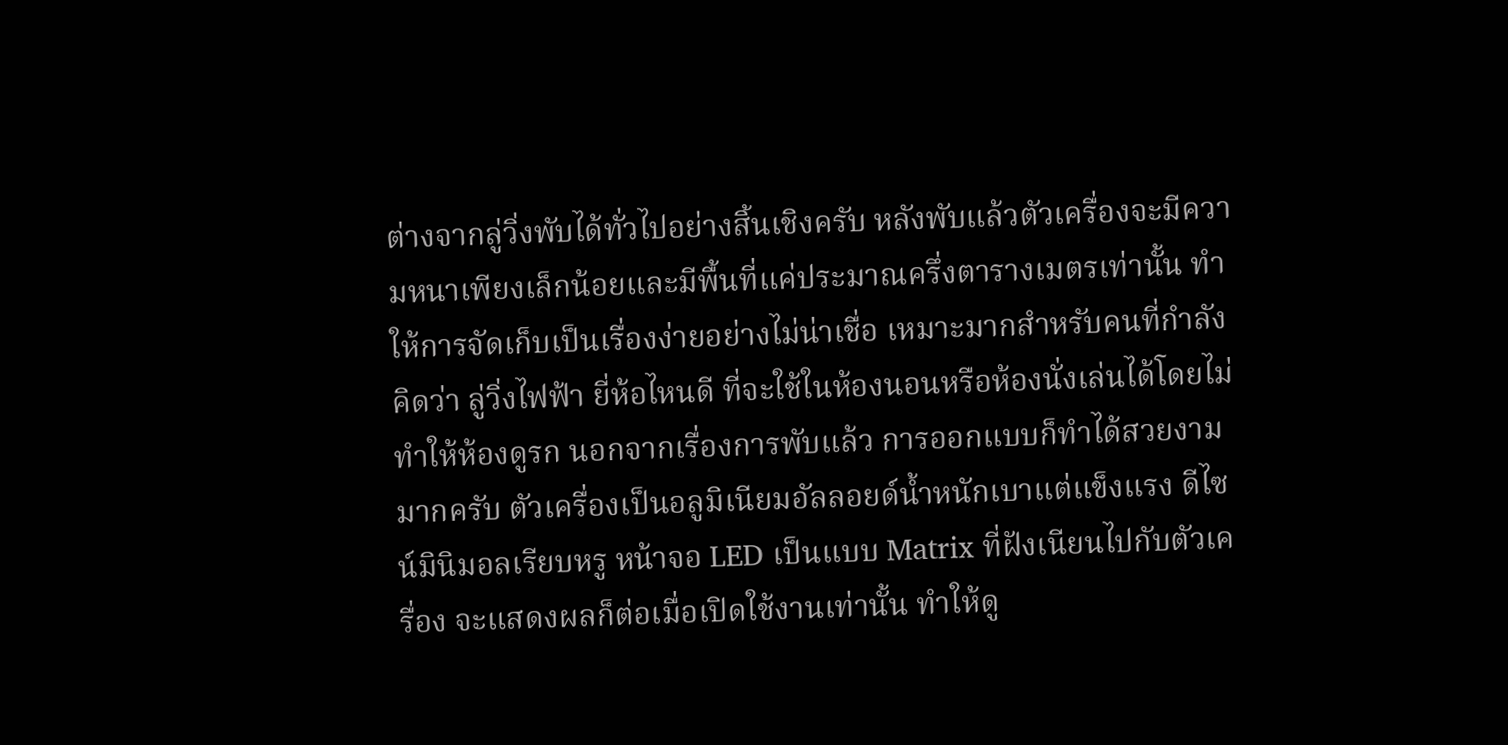ต่างจากลู่วิ่งพับได้ทั่วไปอย่างสิ้นเชิงครับ หลังพับแล้วตัวเครื่องจะมีความหนาเพียงเล็กน้อยและมีพื้นที่แค่ประมาณครึ่งตารางเมตรเท่านั้น ทำให้การจัดเก็บเป็นเรื่องง่ายอย่างไม่น่าเชื่อ เหมาะมากสำหรับคนที่กำลังคิดว่า ลู่วิ่งไฟฟ้า ยี่ห้อไหนดี ที่จะใช้ในห้องนอนหรือห้องนั่งเล่นได้โดยไม่ทำให้ห้องดูรก นอกจากเรื่องการพับแล้ว การออกแบบก็ทำได้สวยงามมากครับ ตัวเครื่องเป็นอลูมิเนียมอัลลอยด์น้ำหนักเบาแต่แข็งแรง ดีไซน์มินิมอลเรียบหรู หน้าจอ LED เป็นแบบ Matrix ที่ฝังเนียนไปกับตัวเครื่อง จะแสดงผลก็ต่อเมื่อเปิดใช้งานเท่านั้น ทำให้ดู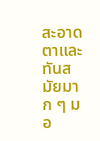สะอาดตาและทันสมัยมาก ๆ มอ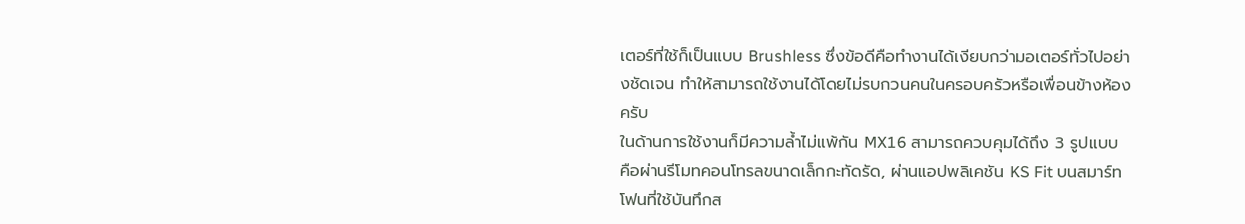เตอร์ที่ใช้ก็เป็นแบบ Brushless ซึ่งข้อดีคือทำงานได้เงียบกว่ามอเตอร์ทั่วไปอย่างชัดเจน ทำให้สามารถใช้งานได้โดยไม่รบกวนคนในครอบครัวหรือเพื่อนข้างห้องครับ
ในด้านการใช้งานก็มีความล้ำไม่แพ้กัน MX16 สามารถควบคุมได้ถึง 3 รูปแบบ คือผ่านรีโมทคอนโทรลขนาดเล็กกะทัดรัด, ผ่านแอปพลิเคชัน KS Fit บนสมาร์ทโฟนที่ใช้บันทึกส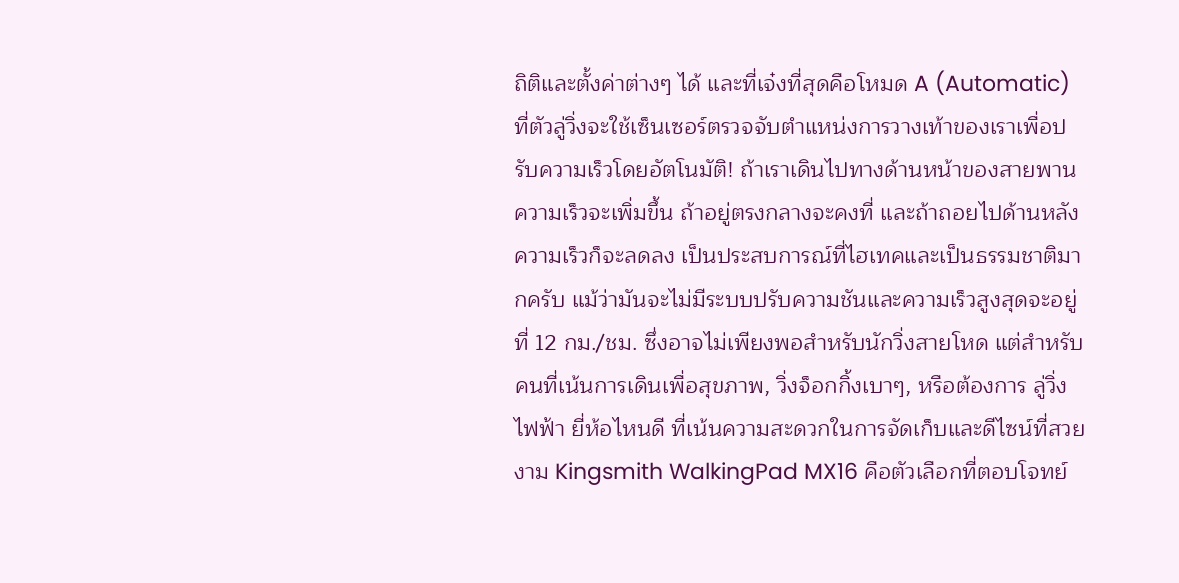ถิติและตั้งค่าต่างๆ ได้ และที่เจ๋งที่สุดคือโหมด A (Automatic) ที่ตัวลู่วิ่งจะใช้เซ็นเซอร์ตรวจจับตำแหน่งการวางเท้าของเราเพื่อปรับความเร็วโดยอัตโนมัติ! ถ้าเราเดินไปทางด้านหน้าของสายพาน ความเร็วจะเพิ่มขึ้น ถ้าอยู่ตรงกลางจะคงที่ และถ้าถอยไปด้านหลังความเร็วก็จะลดลง เป็นประสบการณ์ที่ไฮเทคและเป็นธรรมชาติมากครับ แม้ว่ามันจะไม่มีระบบปรับความชันและความเร็วสูงสุดจะอยู่ที่ 12 กม./ชม. ซึ่งอาจไม่เพียงพอสำหรับนักวิ่งสายโหด แต่สำหรับคนที่เน้นการเดินเพื่อสุขภาพ, วิ่งจ็อกกิ้งเบาๆ, หรือต้องการ ลู่วิ่งไฟฟ้า ยี่ห้อไหนดี ที่เน้นความสะดวกในการจัดเก็บและดีไซน์ที่สวยงาม Kingsmith WalkingPad MX16 คือตัวเลือกที่ตอบโจทย์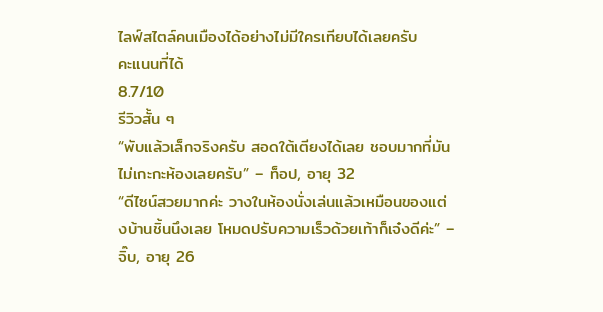ไลฟ์สไตล์คนเมืองได้อย่างไม่มีใครเทียบได้เลยครับ
คะแนนที่ได้
8.7/10
รีวิวสั้น ๆ
“พับแล้วเล็กจริงครับ สอดใต้เตียงได้เลย ชอบมากที่มันไม่เกะกะห้องเลยครับ” – ท็อป, อายุ 32
“ดีไซน์สวยมากค่ะ วางในห้องนั่งเล่นแล้วเหมือนของแต่งบ้านชิ้นนึงเลย โหมดปรับความเร็วด้วยเท้าก็เจ๋งดีค่ะ” – จิ๊บ, อายุ 26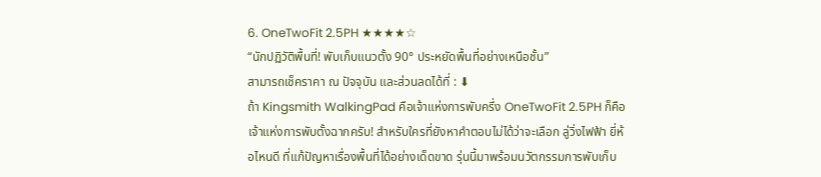6. OneTwoFit 2.5PH ★★★★☆
“นักปฏิวัติพื้นที่! พับเก็บแนวตั้ง 90° ประหยัดพื้นที่อย่างเหนือชั้น”
สามารถเช็คราคา ณ ปัจจุบัน และส่วนลดได้ที่ : ⬇
ถ้า Kingsmith WalkingPad คือเจ้าแห่งการพับครึ่ง OneTwoFit 2.5PH ก็คือเจ้าแห่งการพับตั้งฉากครับ! สำหรับใครที่ยังหาคำตอบไม่ได้ว่าจะเลือก ลู่วิ่งไฟฟ้า ยี่ห้อไหนดี ที่แก้ปัญหาเรื่องพื้นที่ได้อย่างเด็ดขาด รุ่นนี้มาพร้อมนวัตกรรมการพับเก็บ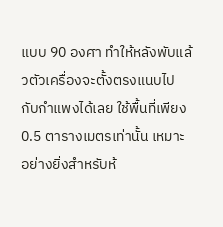แบบ 90 องศา ทำให้หลังพับแล้วตัวเครื่องจะตั้งตรงแนบไปกับกำแพงได้เลย ใช้พื้นที่เพียง 0.5 ตารางเมตรเท่านั้น เหมาะอย่างยิ่งสำหรับห้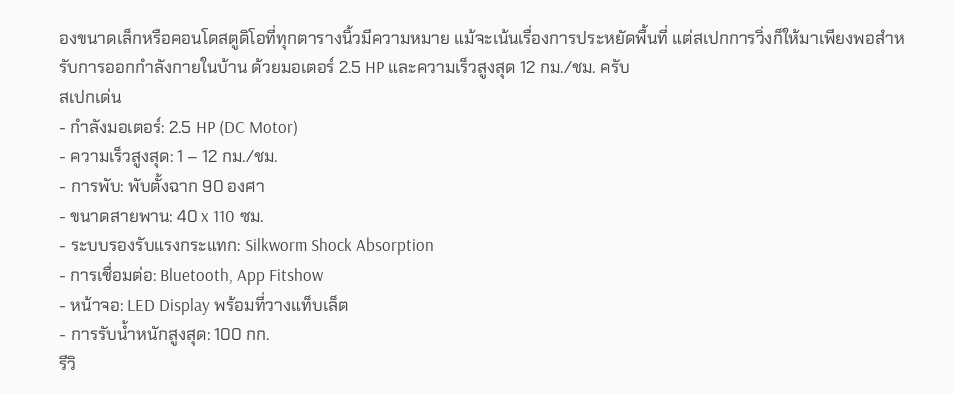องขนาดเล็กหรือคอนโดสตูดิโอที่ทุกตารางนิ้วมีความหมาย แม้จะเน้นเรื่องการประหยัดพื้นที่ แต่สเปกการวิ่งก็ให้มาเพียงพอสำหรับการออกกำลังกายในบ้าน ด้วยมอเตอร์ 2.5 HP และความเร็วสูงสุด 12 กม./ชม. ครับ
สเปกเด่น
- กำลังมอเตอร์: 2.5 HP (DC Motor)
- ความเร็วสูงสุด: 1 – 12 กม./ชม.
- การพับ: พับตั้งฉาก 90 องศา
- ขนาดสายพาน: 40 x 110 ซม.
- ระบบรองรับแรงกระแทก: Silkworm Shock Absorption
- การเชื่อมต่อ: Bluetooth, App Fitshow
- หน้าจอ: LED Display พร้อมที่วางแท็บเล็ต
- การรับน้ำหนักสูงสุด: 100 กก.
รีวิ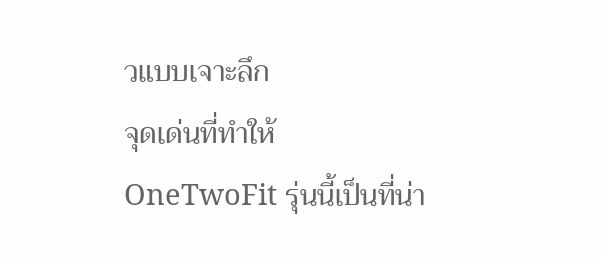วแบบเจาะลึก
จุดเด่นที่ทำให้ OneTwoFit รุ่นนี้เป็นที่น่า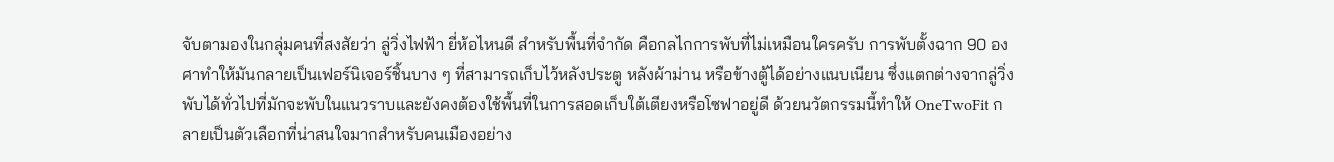จับตามองในกลุ่มคนที่สงสัยว่า ลู่วิ่งไฟฟ้า ยี่ห้อไหนดี สำหรับพื้นที่จำกัด คือกลไกการพับที่ไม่เหมือนใครครับ การพับตั้งฉาก 90 องศาทำให้มันกลายเป็นเฟอร์นิเจอร์ชิ้นบาง ๆ ที่สามารถเก็บไว้หลังประตู หลังผ้าม่าน หรือข้างตู้ได้อย่างแนบเนียน ซึ่งแตกต่างจากลู่วิ่งพับได้ทั่วไปที่มักจะพับในแนวราบและยังคงต้องใช้พื้นที่ในการสอดเก็บใต้เตียงหรือโซฟาอยู่ดี ด้วยนวัตกรรมนี้ทำให้ OneTwoFit กลายเป็นตัวเลือกที่น่าสนใจมากสำหรับคนเมืองอย่าง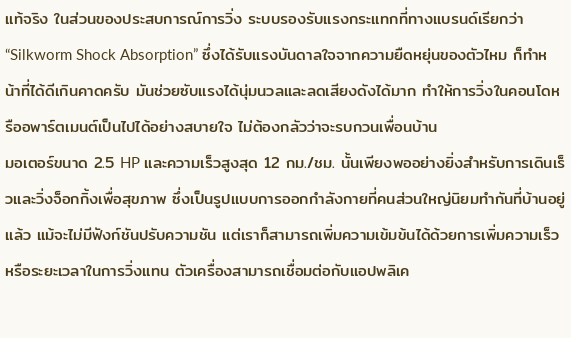แท้จริง ในส่วนของประสบการณ์การวิ่ง ระบบรองรับแรงกระแทกที่ทางแบรนด์เรียกว่า “Silkworm Shock Absorption” ซึ่งได้รับแรงบันดาลใจจากความยืดหยุ่นของตัวไหม ก็ทำหน้าที่ได้ดีเกินคาดครับ มันช่วยซับแรงได้นุ่มนวลและลดเสียงดังได้มาก ทำให้การวิ่งในคอนโดหรืออพาร์ตเมนต์เป็นไปได้อย่างสบายใจ ไม่ต้องกลัวว่าจะรบกวนเพื่อนบ้าน
มอเตอร์ขนาด 2.5 HP และความเร็วสูงสุด 12 กม./ชม. นั้นเพียงพออย่างยิ่งสำหรับการเดินเร็วและวิ่งจ็อกกิ้งเพื่อสุขภาพ ซึ่งเป็นรูปแบบการออกกำลังกายที่คนส่วนใหญ่นิยมทำกันที่บ้านอยู่แล้ว แม้จะไม่มีฟังก์ชันปรับความชัน แต่เราก็สามารถเพิ่มความเข้มข้นได้ด้วยการเพิ่มความเร็วหรือระยะเวลาในการวิ่งแทน ตัวเครื่องสามารถเชื่อมต่อกับแอปพลิเค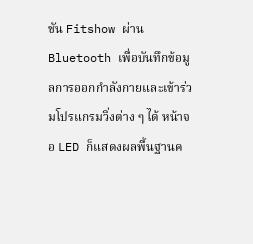ชัน Fitshow ผ่าน Bluetooth เพื่อบันทึกข้อมูลการออกกำลังกายและเข้าร่วมโปรแกรมวิ่งต่าง ๆ ได้ หน้าจอ LED ก็แสดงผลพื้นฐานค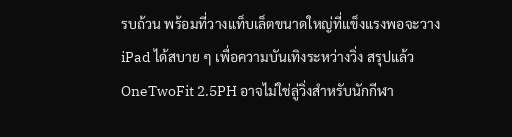รบถ้วน พร้อมที่วางแท็บเล็ตขนาดใหญ่ที่แข็งแรงพอจะวาง iPad ได้สบาย ๆ เพื่อความบันเทิงระหว่างวิ่ง สรุปแล้ว OneTwoFit 2.5PH อาจไม่ใช่ลู่วิ่งสำหรับนักกีฬา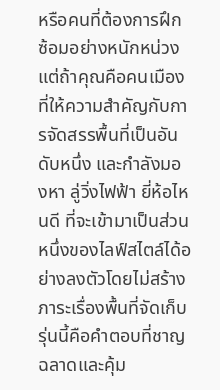หรือคนที่ต้องการฝึกซ้อมอย่างหนักหน่วง แต่ถ้าคุณคือคนเมืองที่ให้ความสำคัญกับการจัดสรรพื้นที่เป็นอันดับหนึ่ง และกำลังมองหา ลู่วิ่งไฟฟ้า ยี่ห้อไหนดี ที่จะเข้ามาเป็นส่วนหนึ่งของไลฟ์สไตล์ได้อย่างลงตัวโดยไม่สร้างภาระเรื่องพื้นที่จัดเก็บ รุ่นนี้คือคำตอบที่ชาญฉลาดและคุ้ม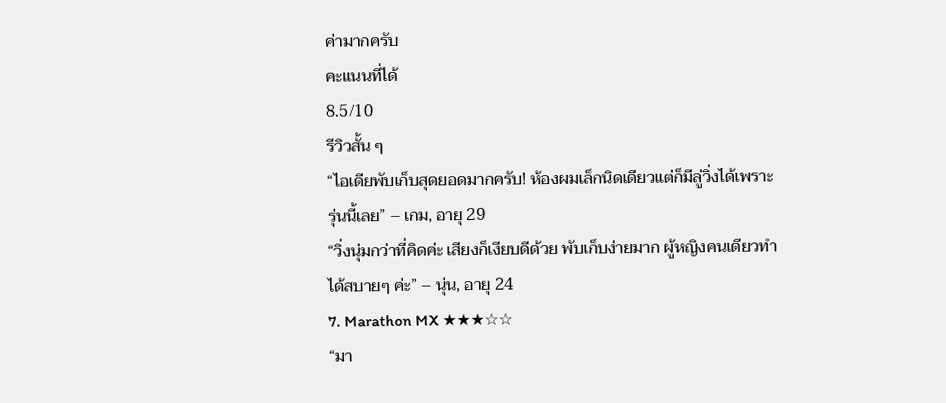ค่ามากครับ
คะแนนที่ได้
8.5/10
รีวิวสั้น ๆ
“ไอเดียพับเก็บสุดยอดมากครับ! ห้องผมเล็กนิดเดียวแต่ก็มีลู่วิ่งได้เพราะรุ่นนี้เลย” – เกม, อายุ 29
“วิ่งนุ่มกว่าที่คิดค่ะ เสียงก็เงียบดีด้วย พับเก็บง่ายมาก ผู้หญิงคนเดียวทำได้สบายๆ ค่ะ” – นุ่น, อายุ 24
7. Marathon MX ★★★☆☆
“มา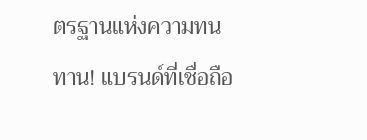ตรฐานแห่งความทนทาน! แบรนด์ที่เชื่อถือ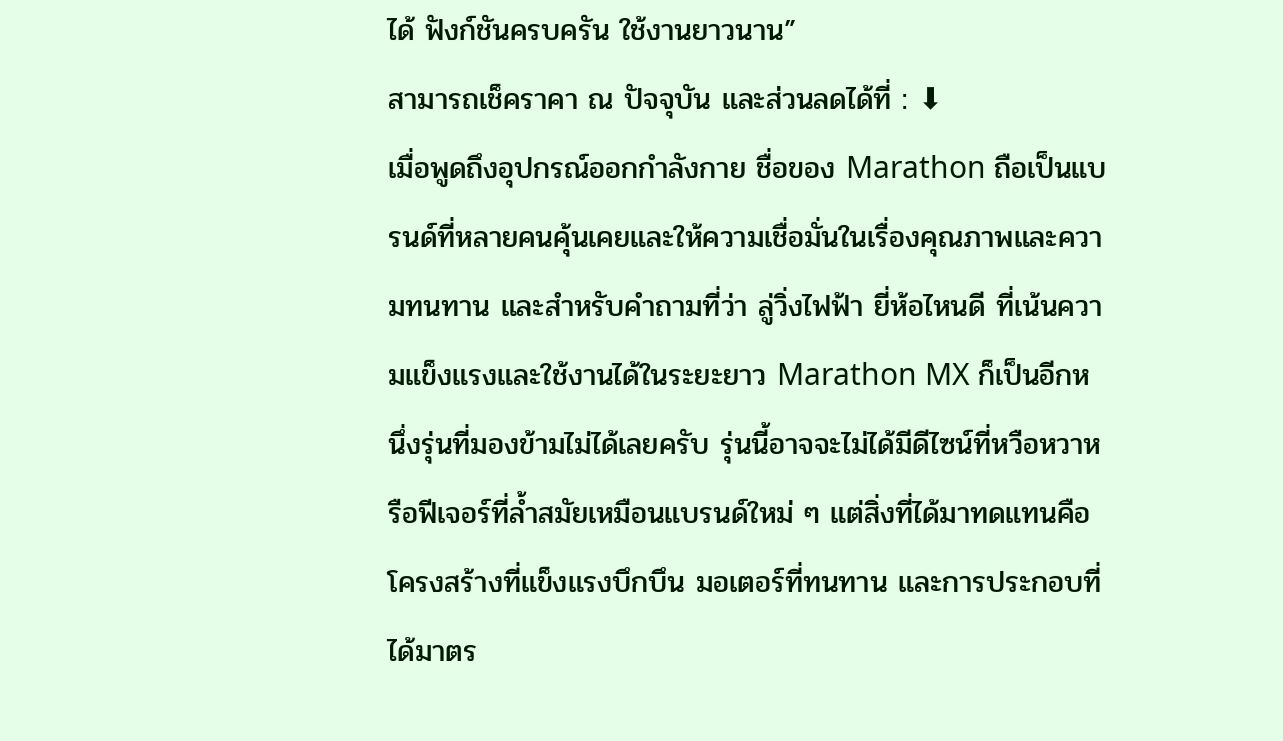ได้ ฟังก์ชันครบครัน ใช้งานยาวนาน”
สามารถเช็คราคา ณ ปัจจุบัน และส่วนลดได้ที่ : ⬇
เมื่อพูดถึงอุปกรณ์ออกกำลังกาย ชื่อของ Marathon ถือเป็นแบรนด์ที่หลายคนคุ้นเคยและให้ความเชื่อมั่นในเรื่องคุณภาพและความทนทาน และสำหรับคำถามที่ว่า ลู่วิ่งไฟฟ้า ยี่ห้อไหนดี ที่เน้นความแข็งแรงและใช้งานได้ในระยะยาว Marathon MX ก็เป็นอีกหนึ่งรุ่นที่มองข้ามไม่ได้เลยครับ รุ่นนี้อาจจะไม่ได้มีดีไซน์ที่หวือหวาหรือฟีเจอร์ที่ล้ำสมัยเหมือนแบรนด์ใหม่ ๆ แต่สิ่งที่ได้มาทดแทนคือโครงสร้างที่แข็งแรงบึกบึน มอเตอร์ที่ทนทาน และการประกอบที่ได้มาตร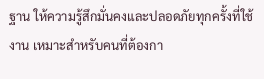ฐาน ให้ความรู้สึกมั่นคงและปลอดภัยทุกครั้งที่ใช้งาน เหมาะสำหรับคนที่ต้องกา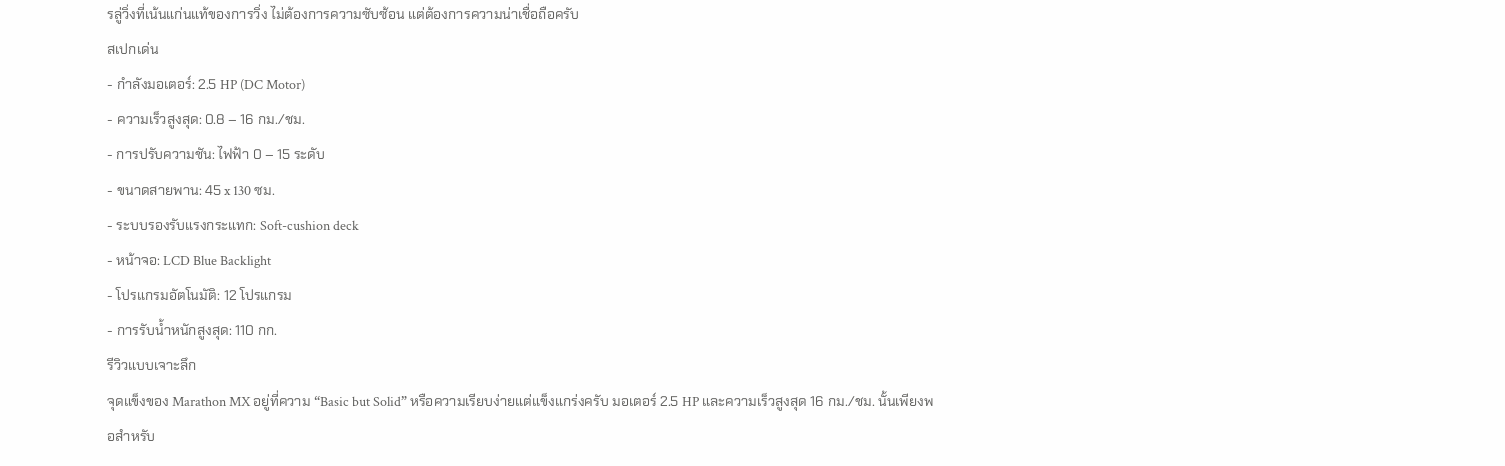รลู่วิ่งที่เน้นแก่นแท้ของการวิ่ง ไม่ต้องการความซับซ้อน แต่ต้องการความน่าเชื่อถือครับ
สเปกเด่น
- กำลังมอเตอร์: 2.5 HP (DC Motor)
- ความเร็วสูงสุด: 0.8 – 16 กม./ชม.
- การปรับความชัน: ไฟฟ้า 0 – 15 ระดับ
- ขนาดสายพาน: 45 x 130 ซม.
- ระบบรองรับแรงกระแทก: Soft-cushion deck
- หน้าจอ: LCD Blue Backlight
- โปรแกรมอัตโนมัติ: 12 โปรแกรม
- การรับน้ำหนักสูงสุด: 110 กก.
รีวิวแบบเจาะลึก
จุดแข็งของ Marathon MX อยู่ที่ความ “Basic but Solid” หรือความเรียบง่ายแต่แข็งแกร่งครับ มอเตอร์ 2.5 HP และความเร็วสูงสุด 16 กม./ชม. นั้นเพียงพอสำหรับ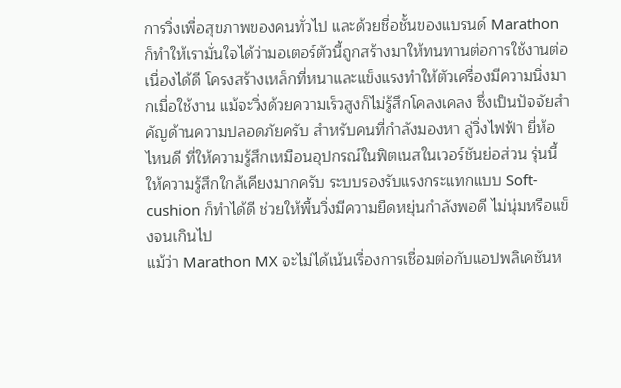การวิ่งเพื่อสุขภาพของคนทั่วไป และด้วยชื่อชั้นของแบรนด์ Marathon ก็ทำให้เรามั่นใจได้ว่ามอเตอร์ตัวนี้ถูกสร้างมาให้ทนทานต่อการใช้งานต่อเนื่องได้ดี โครงสร้างเหล็กที่หนาและแข็งแรงทำให้ตัวเครื่องมีความนิ่งมากเมื่อใช้งาน แม้จะวิ่งด้วยความเร็วสูงก็ไม่รู้สึกโคลงเคลง ซึ่งเป็นปัจจัยสำคัญด้านความปลอดภัยครับ สำหรับคนที่กำลังมองหา ลู่วิ่งไฟฟ้า ยี่ห้อไหนดี ที่ให้ความรู้สึกเหมือนอุปกรณ์ในฟิตเนสในเวอร์ชันย่อส่วน รุ่นนี้ให้ความรู้สึกใกล้เคียงมากครับ ระบบรองรับแรงกระแทกแบบ Soft-cushion ก็ทำได้ดี ช่วยให้พื้นวิ่งมีความยืดหยุ่นกำลังพอดี ไม่นุ่มหรือแข็งจนเกินไป
แม้ว่า Marathon MX จะไม่ได้เน้นเรื่องการเชื่อมต่อกับแอปพลิเคชันห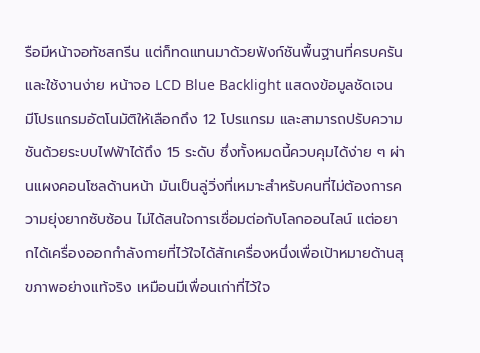รือมีหน้าจอทัชสกรีน แต่ก็ทดแทนมาด้วยฟังก์ชันพื้นฐานที่ครบครันและใช้งานง่าย หน้าจอ LCD Blue Backlight แสดงข้อมูลชัดเจน มีโปรแกรมอัตโนมัติให้เลือกถึง 12 โปรแกรม และสามารถปรับความชันด้วยระบบไฟฟ้าได้ถึง 15 ระดับ ซึ่งทั้งหมดนี้ควบคุมได้ง่าย ๆ ผ่านแผงคอนโซลด้านหน้า มันเป็นลู่วิ่งที่เหมาะสำหรับคนที่ไม่ต้องการความยุ่งยากซับซ้อน ไม่ได้สนใจการเชื่อมต่อกับโลกออนไลน์ แต่อยากได้เครื่องออกกำลังกายที่ไว้ใจได้สักเครื่องหนึ่งเพื่อเป้าหมายด้านสุขภาพอย่างแท้จริง เหมือนมีเพื่อนเก่าที่ไว้ใจ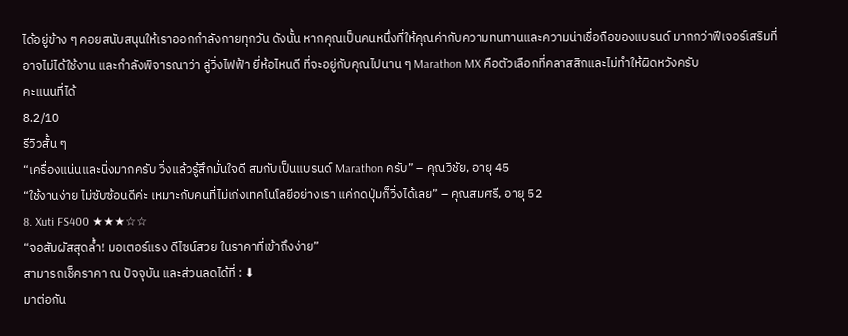ได้อยู่ข้าง ๆ คอยสนับสนุนให้เราออกกำลังกายทุกวัน ดังนั้น หากคุณเป็นคนหนึ่งที่ให้คุณค่ากับความทนทานและความน่าเชื่อถือของแบรนด์ มากกว่าฟีเจอร์เสริมที่อาจไม่ได้ใช้งาน และกำลังพิจารณาว่า ลู่วิ่งไฟฟ้า ยี่ห้อไหนดี ที่จะอยู่กับคุณไปนาน ๆ Marathon MX คือตัวเลือกที่คลาสสิกและไม่ทำให้ผิดหวังครับ
คะแนนที่ได้
8.2/10
รีวิวสั้น ๆ
“เครื่องแน่นและนิ่งมากครับ วิ่งแล้วรู้สึกมั่นใจดี สมกับเป็นแบรนด์ Marathon ครับ” – คุณวิชัย, อายุ 45
“ใช้งานง่าย ไม่ซับซ้อนดีค่ะ เหมาะกับคนที่ไม่เก่งเทคโนโลยีอย่างเรา แค่กดปุ่มก็วิ่งได้เลย” – คุณสมศรี, อายุ 52
8. Xuti FS400 ★★★☆☆
“จอสัมผัสสุดล้ำ! มอเตอร์แรง ดีไซน์สวย ในราคาที่เข้าถึงง่าย”
สามารถเช็คราคา ณ ปัจจุบัน และส่วนลดได้ที่ : ⬇
มาต่อกัน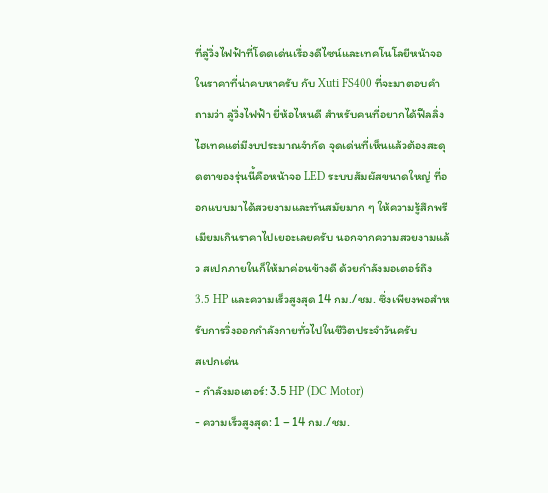ที่ลู่วิ่งไฟฟ้าที่โดดเด่นเรื่องดีไซน์และเทคโนโลยีหน้าจอในราคาที่น่าคบหาครับ กับ Xuti FS400 ที่จะมาตอบคำถามว่า ลู่วิ่งไฟฟ้า ยี่ห้อไหนดี สำหรับคนที่อยากได้ฟีลลิ่งไฮเทคแต่มีงบประมาณจำกัด จุดเด่นที่เห็นแล้วต้องสะดุดตาของรุ่นนี้คือหน้าจอ LED ระบบสัมผัสขนาดใหญ่ ที่ออกแบบมาได้สวยงามและทันสมัยมาก ๆ ให้ความรู้สึกพรีเมียมเกินราคาไปเยอะเลยครับ นอกจากความสวยงามแล้ว สเปกภายในก็ให้มาค่อนข้างดี ด้วยกำลังมอเตอร์ถึง 3.5 HP และความเร็วสูงสุด 14 กม./ชม. ซึ่งเพียงพอสำหรับการวิ่งออกกำลังกายทั่วไปในชีวิตประจำวันครับ
สเปกเด่น
- กำลังมอเตอร์: 3.5 HP (DC Motor)
- ความเร็วสูงสุด: 1 – 14 กม./ชม.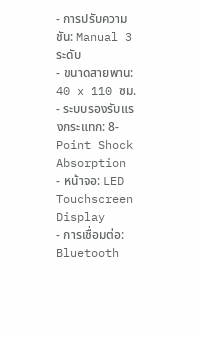- การปรับความชัน: Manual 3 ระดับ
- ขนาดสายพาน: 40 x 110 ซม.
- ระบบรองรับแรงกระแทก: 8-Point Shock Absorption
- หน้าจอ: LED Touchscreen Display
- การเชื่อมต่อ: Bluetooth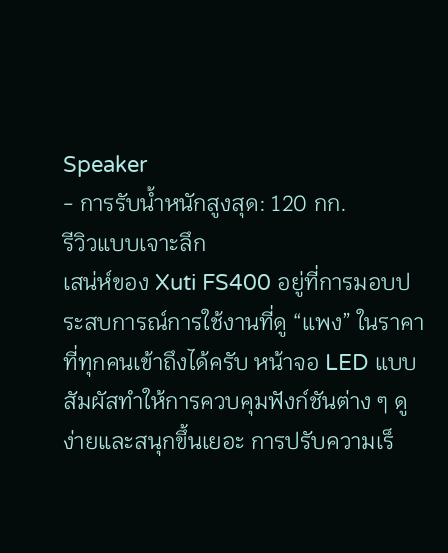Speaker
- การรับน้ำหนักสูงสุด: 120 กก.
รีวิวแบบเจาะลึก
เสน่ห์ของ Xuti FS400 อยู่ที่การมอบประสบการณ์การใช้งานที่ดู “แพง” ในราคาที่ทุกคนเข้าถึงได้ครับ หน้าจอ LED แบบสัมผัสทำให้การควบคุมฟังก์ชันต่าง ๆ ดูง่ายและสนุกขึ้นเยอะ การปรับความเร็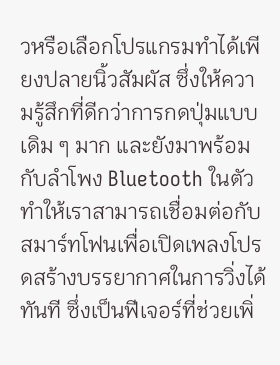วหรือเลือกโปรแกรมทำได้เพียงปลายนิ้วสัมผัส ซึ่งให้ความรู้สึกที่ดีกว่าการกดปุ่มแบบเดิม ๆ มาก และยังมาพร้อมกับลำโพง Bluetooth ในตัว ทำให้เราสามารถเชื่อมต่อกับสมาร์ทโฟนเพื่อเปิดเพลงโปรดสร้างบรรยากาศในการวิ่งได้ทันที ซึ่งเป็นฟีเจอร์ที่ช่วยเพิ่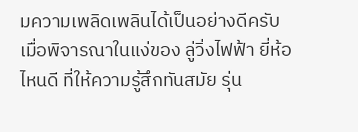มความเพลิดเพลินได้เป็นอย่างดีครับ เมื่อพิจารณาในแง่ของ ลู่วิ่งไฟฟ้า ยี่ห้อไหนดี ที่ให้ความรู้สึกทันสมัย รุ่น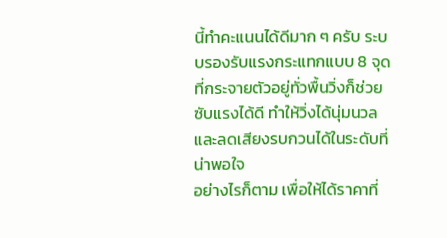นี้ทำคะแนนได้ดีมาก ๆ ครับ ระบบรองรับแรงกระแทกแบบ 8 จุดที่กระจายตัวอยู่ทั่วพื้นวิ่งก็ช่วยซับแรงได้ดี ทำให้วิ่งได้นุ่มนวลและลดเสียงรบกวนได้ในระดับที่น่าพอใจ
อย่างไรก็ตาม เพื่อให้ได้ราคาที่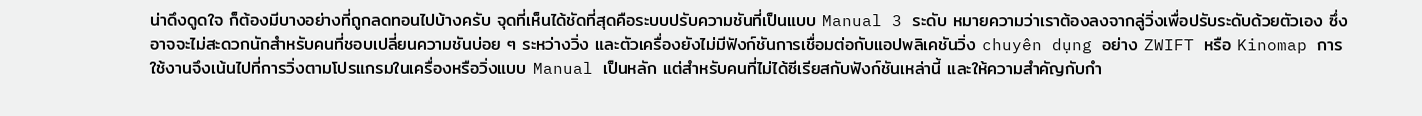น่าดึงดูดใจ ก็ต้องมีบางอย่างที่ถูกลดทอนไปบ้างครับ จุดที่เห็นได้ชัดที่สุดคือระบบปรับความชันที่เป็นแบบ Manual 3 ระดับ หมายความว่าเราต้องลงจากลู่วิ่งเพื่อปรับระดับด้วยตัวเอง ซึ่งอาจจะไม่สะดวกนักสำหรับคนที่ชอบเปลี่ยนความชันบ่อย ๆ ระหว่างวิ่ง และตัวเครื่องยังไม่มีฟังก์ชันการเชื่อมต่อกับแอปพลิเคชันวิ่ง chuyên dụng อย่าง ZWIFT หรือ Kinomap การใช้งานจึงเน้นไปที่การวิ่งตามโปรแกรมในเครื่องหรือวิ่งแบบ Manual เป็นหลัก แต่สำหรับคนที่ไม่ได้ซีเรียสกับฟังก์ชันเหล่านี้ และให้ความสำคัญกับกำ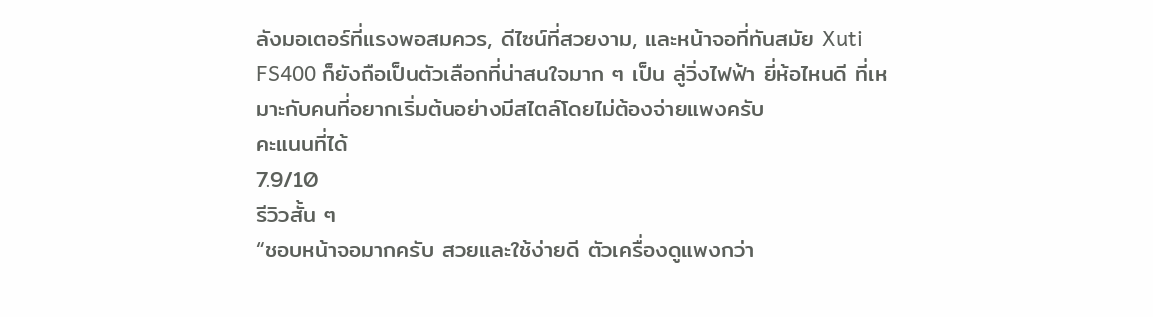ลังมอเตอร์ที่แรงพอสมควร, ดีไซน์ที่สวยงาม, และหน้าจอที่ทันสมัย Xuti FS400 ก็ยังถือเป็นตัวเลือกที่น่าสนใจมาก ๆ เป็น ลู่วิ่งไฟฟ้า ยี่ห้อไหนดี ที่เหมาะกับคนที่อยากเริ่มต้นอย่างมีสไตล์โดยไม่ต้องจ่ายแพงครับ
คะแนนที่ได้
7.9/10
รีวิวสั้น ๆ
“ชอบหน้าจอมากครับ สวยและใช้ง่ายดี ตัวเครื่องดูแพงกว่า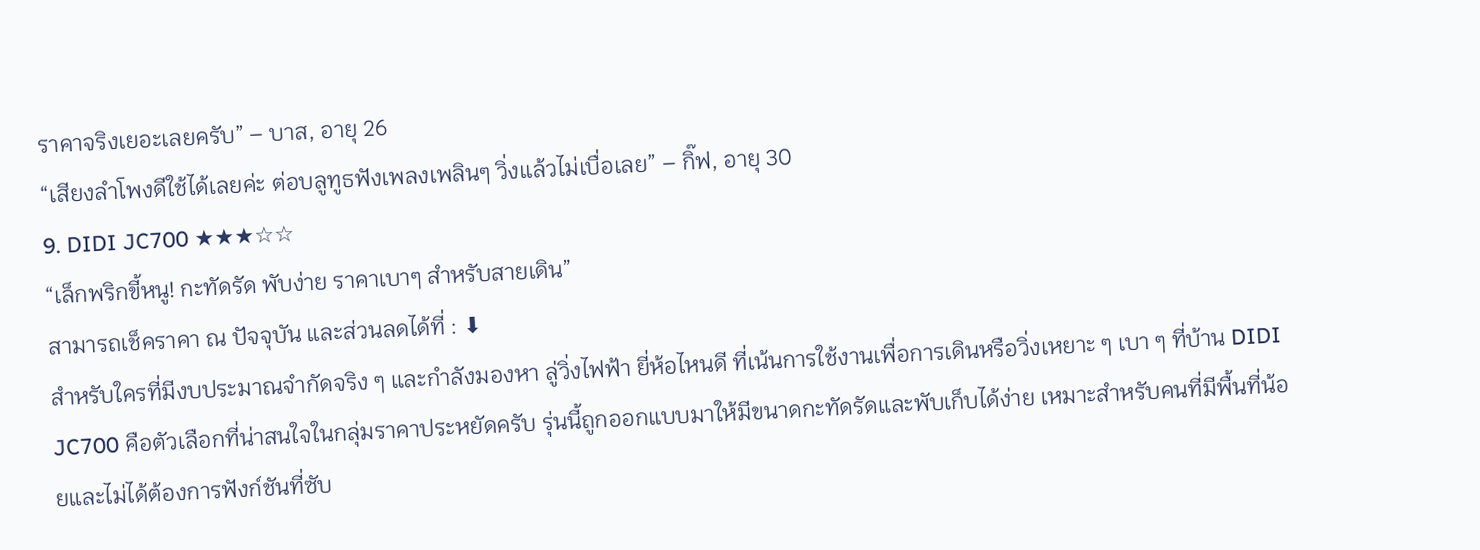ราคาจริงเยอะเลยครับ” – บาส, อายุ 26
“เสียงลำโพงดีใช้ได้เลยค่ะ ต่อบลูทูธฟังเพลงเพลินๆ วิ่งแล้วไม่เบื่อเลย” – กิ๊ฟ, อายุ 30
9. DIDI JC700 ★★★☆☆
“เล็กพริกขี้หนู! กะทัดรัด พับง่าย ราคาเบาๆ สำหรับสายเดิน”
สามารถเช็คราคา ณ ปัจจุบัน และส่วนลดได้ที่ : ⬇
สำหรับใครที่มีงบประมาณจำกัดจริง ๆ และกำลังมองหา ลู่วิ่งไฟฟ้า ยี่ห้อไหนดี ที่เน้นการใช้งานเพื่อการเดินหรือวิ่งเหยาะ ๆ เบา ๆ ที่บ้าน DIDI JC700 คือตัวเลือกที่น่าสนใจในกลุ่มราคาประหยัดครับ รุ่นนี้ถูกออกแบบมาให้มีขนาดกะทัดรัดและพับเก็บได้ง่าย เหมาะสำหรับคนที่มีพื้นที่น้อยและไม่ได้ต้องการฟังก์ชันที่ซับ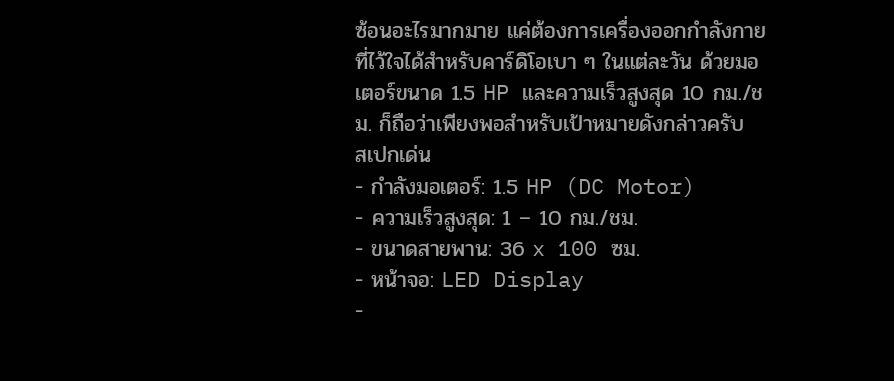ซ้อนอะไรมากมาย แค่ต้องการเครื่องออกกำลังกายที่ไว้ใจได้สำหรับคาร์ดิโอเบา ๆ ในแต่ละวัน ด้วยมอเตอร์ขนาด 1.5 HP และความเร็วสูงสุด 10 กม./ชม. ก็ถือว่าเพียงพอสำหรับเป้าหมายดังกล่าวครับ
สเปกเด่น
- กำลังมอเตอร์: 1.5 HP (DC Motor)
- ความเร็วสูงสุด: 1 – 10 กม./ชม.
- ขนาดสายพาน: 36 x 100 ซม.
- หน้าจอ: LED Display
-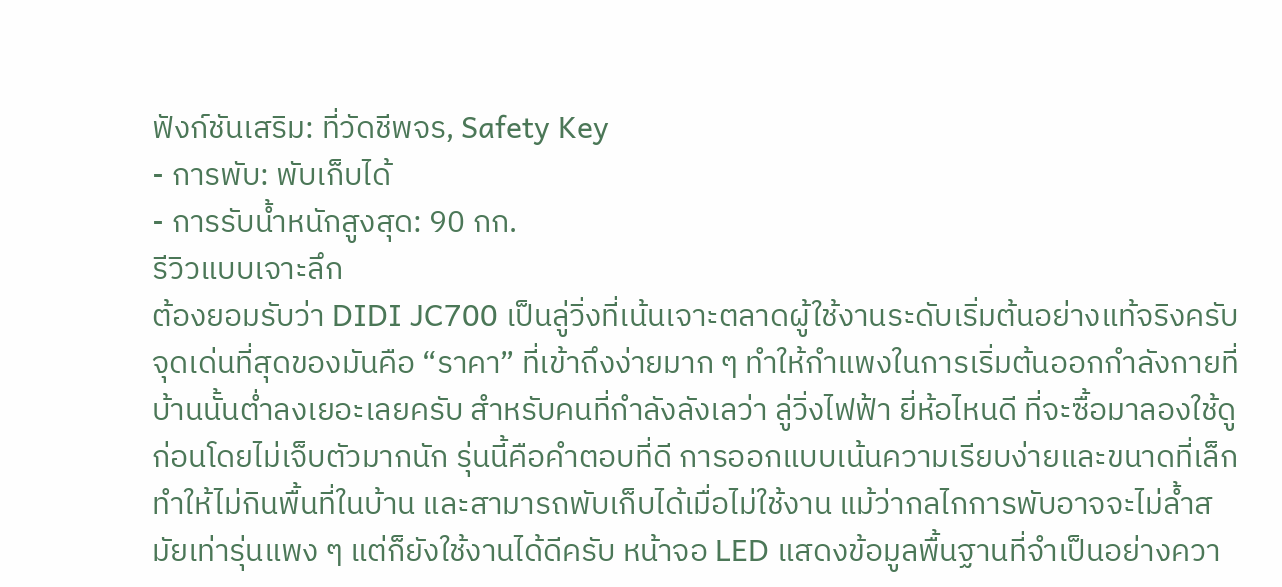ฟังก์ชันเสริม: ที่วัดชีพจร, Safety Key
- การพับ: พับเก็บได้
- การรับน้ำหนักสูงสุด: 90 กก.
รีวิวแบบเจาะลึก
ต้องยอมรับว่า DIDI JC700 เป็นลู่วิ่งที่เน้นเจาะตลาดผู้ใช้งานระดับเริ่มต้นอย่างแท้จริงครับ จุดเด่นที่สุดของมันคือ “ราคา” ที่เข้าถึงง่ายมาก ๆ ทำให้กำแพงในการเริ่มต้นออกกำลังกายที่บ้านนั้นต่ำลงเยอะเลยครับ สำหรับคนที่กำลังลังเลว่า ลู่วิ่งไฟฟ้า ยี่ห้อไหนดี ที่จะซื้อมาลองใช้ดูก่อนโดยไม่เจ็บตัวมากนัก รุ่นนี้คือคำตอบที่ดี การออกแบบเน้นความเรียบง่ายและขนาดที่เล็ก ทำให้ไม่กินพื้นที่ในบ้าน และสามารถพับเก็บได้เมื่อไม่ใช้งาน แม้ว่ากลไกการพับอาจจะไม่ล้ำสมัยเท่ารุ่นแพง ๆ แต่ก็ยังใช้งานได้ดีครับ หน้าจอ LED แสดงข้อมูลพื้นฐานที่จำเป็นอย่างควา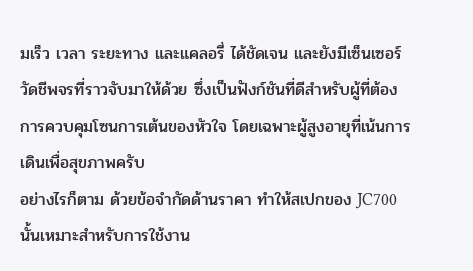มเร็ว เวลา ระยะทาง และแคลอรี่ ได้ชัดเจน และยังมีเซ็นเซอร์วัดชีพจรที่ราวจับมาให้ด้วย ซึ่งเป็นฟังก์ชันที่ดีสำหรับผู้ที่ต้องการควบคุมโซนการเต้นของหัวใจ โดยเฉพาะผู้สูงอายุที่เน้นการเดินเพื่อสุขภาพครับ
อย่างไรก็ตาม ด้วยข้อจำกัดด้านราคา ทำให้สเปกของ JC700 นั้นเหมาะสำหรับการใช้งาน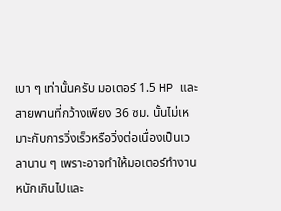เบา ๆ เท่านั้นครับ มอเตอร์ 1.5 HP และสายพานที่กว้างเพียง 36 ซม. นั้นไม่เหมาะกับการวิ่งเร็วหรือวิ่งต่อเนื่องเป็นเวลานาน ๆ เพราะอาจทำให้มอเตอร์ทำงานหนักเกินไปและ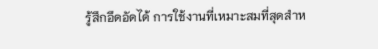รู้สึกอึดอัดได้ การใช้งานที่เหมาะสมที่สุดสำห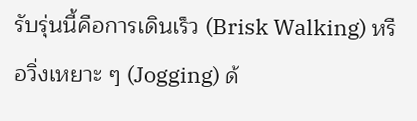รับรุ่นนี้คือการเดินเร็ว (Brisk Walking) หรือวิ่งเหยาะ ๆ (Jogging) ด้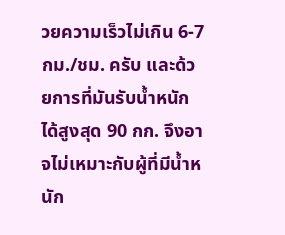วยความเร็วไม่เกิน 6-7 กม./ชม. ครับ และด้วยการที่มันรับน้ำหนักได้สูงสุด 90 กก. จึงอาจไม่เหมาะกับผู้ที่มีน้ำหนัก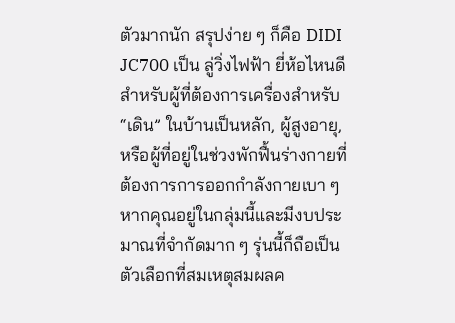ตัวมากนัก สรุปง่าย ๆ ก็คือ DIDI JC700 เป็น ลู่วิ่งไฟฟ้า ยี่ห้อไหนดี สำหรับผู้ที่ต้องการเครื่องสำหรับ “เดิน” ในบ้านเป็นหลัก, ผู้สูงอายุ, หรือผู้ที่อยู่ในช่วงพักฟื้นร่างกายที่ต้องการการออกกำลังกายเบา ๆ หากคุณอยู่ในกลุ่มนี้และมีงบประมาณที่จำกัดมาก ๆ รุ่นนี้ก็ถือเป็นตัวเลือกที่สมเหตุสมผลค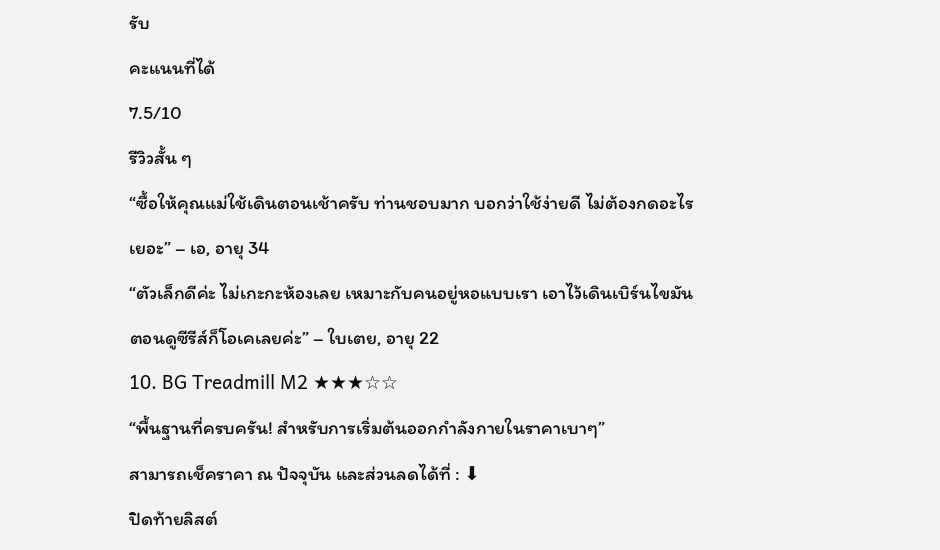รับ
คะแนนที่ได้
7.5/10
รีวิวสั้น ๆ
“ซื้อให้คุณแม่ใช้เดินตอนเช้าครับ ท่านชอบมาก บอกว่าใช้ง่ายดี ไม่ต้องกดอะไรเยอะ” – เอ, อายุ 34
“ตัวเล็กดีค่ะ ไม่เกะกะห้องเลย เหมาะกับคนอยู่หอแบบเรา เอาไว้เดินเบิร์นไขมันตอนดูซีรีส์ก็โอเคเลยค่ะ” – ใบเตย, อายุ 22
10. BG Treadmill M2 ★★★☆☆
“พื้นฐานที่ครบครัน! สำหรับการเริ่มต้นออกกำลังกายในราคาเบาๆ”
สามารถเช็คราคา ณ ปัจจุบัน และส่วนลดได้ที่ : ⬇
ปิดท้ายลิสต์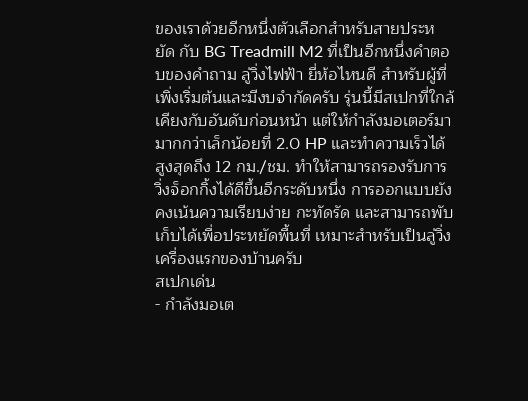ของเราด้วยอีกหนึ่งตัวเลือกสำหรับสายประหยัด กับ BG Treadmill M2 ที่เป็นอีกหนึ่งคำตอบของคำถาม ลู่วิ่งไฟฟ้า ยี่ห้อไหนดี สำหรับผู้ที่เพิ่งเริ่มต้นและมีงบจำกัดครับ รุ่นนี้มีสเปกที่ใกล้เคียงกับอันดับก่อนหน้า แต่ให้กำลังมอเตอร์มามากกว่าเล็กน้อยที่ 2.0 HP และทำความเร็วได้สูงสุดถึง 12 กม./ชม. ทำให้สามารถรองรับการวิ่งจ็อกกิ้งได้ดีขึ้นอีกระดับหนึ่ง การออกแบบยังคงเน้นความเรียบง่าย กะทัดรัด และสามารถพับเก็บได้เพื่อประหยัดพื้นที่ เหมาะสำหรับเป็นลู่วิ่งเครื่องแรกของบ้านครับ
สเปกเด่น
- กำลังมอเต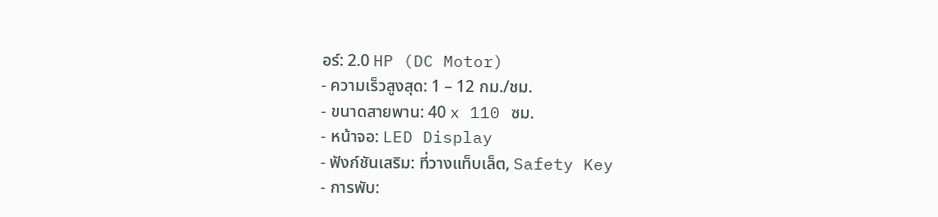อร์: 2.0 HP (DC Motor)
- ความเร็วสูงสุด: 1 – 12 กม./ชม.
- ขนาดสายพาน: 40 x 110 ซม.
- หน้าจอ: LED Display
- ฟังก์ชันเสริม: ที่วางแท็บเล็ต, Safety Key
- การพับ: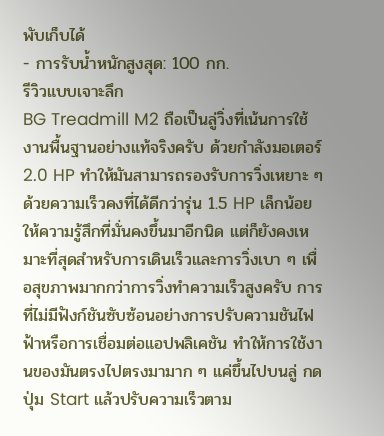พับเก็บได้
- การรับน้ำหนักสูงสุด: 100 กก.
รีวิวแบบเจาะลึก
BG Treadmill M2 ถือเป็นลู่วิ่งที่เน้นการใช้งานพื้นฐานอย่างแท้จริงครับ ด้วยกำลังมอเตอร์ 2.0 HP ทำให้มันสามารถรองรับการวิ่งเหยาะ ๆ ด้วยความเร็วคงที่ได้ดีกว่ารุ่น 1.5 HP เล็กน้อย ให้ความรู้สึกที่มั่นคงขึ้นมาอีกนิด แต่ก็ยังคงเหมาะที่สุดสำหรับการเดินเร็วและการวิ่งเบา ๆ เพื่อสุขภาพมากกว่าการวิ่งทำความเร็วสูงครับ การที่ไม่มีฟังก์ชันซับซ้อนอย่างการปรับความชันไฟฟ้าหรือการเชื่อมต่อแอปพลิเคชัน ทำให้การใช้งานของมันตรงไปตรงมามาก ๆ แค่ขึ้นไปบนลู่ กดปุ่ม Start แล้วปรับความเร็วตาม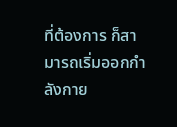ที่ต้องการ ก็สามารถเริ่มออกกำลังกาย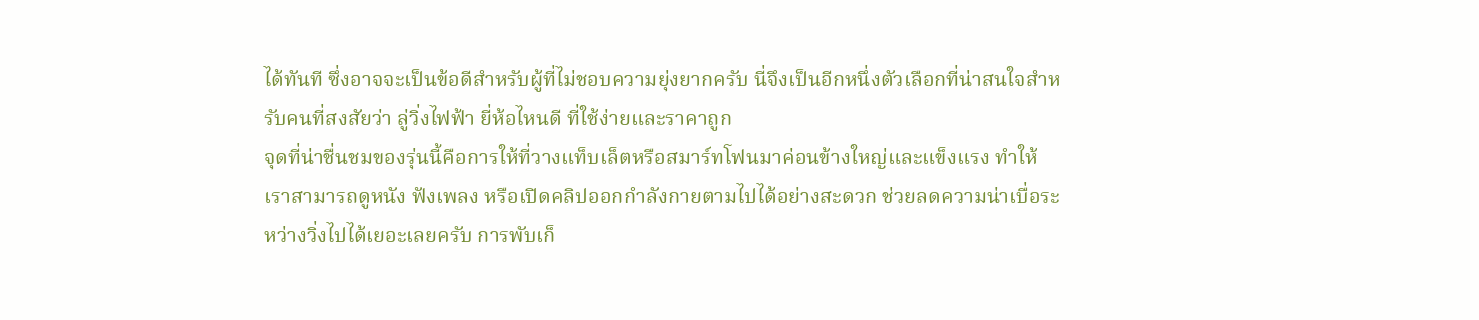ได้ทันที ซึ่งอาจจะเป็นข้อดีสำหรับผู้ที่ไม่ชอบความยุ่งยากครับ นี่จึงเป็นอีกหนึ่งตัวเลือกที่น่าสนใจสำหรับคนที่สงสัยว่า ลู่วิ่งไฟฟ้า ยี่ห้อไหนดี ที่ใช้ง่ายและราคาถูก
จุดที่น่าชื่นชมของรุ่นนี้คือการให้ที่วางแท็บเล็ตหรือสมาร์ทโฟนมาค่อนข้างใหญ่และแข็งแรง ทำให้เราสามารถดูหนัง ฟังเพลง หรือเปิดคลิปออกกำลังกายตามไปได้อย่างสะดวก ช่วยลดความน่าเบื่อระหว่างวิ่งไปได้เยอะเลยครับ การพับเก็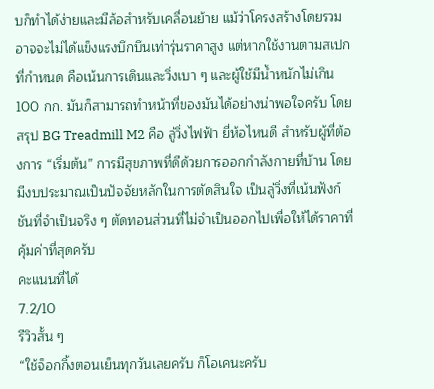บก็ทำได้ง่ายและมีล้อสำหรับเคลื่อนย้าย แม้ว่าโครงสร้างโดยรวมอาจจะไม่ได้แข็งแรงบึกบึนเท่ารุ่นราคาสูง แต่หากใช้งานตามสเปกที่กำหนด คือเน้นการเดินและวิ่งเบา ๆ และผู้ใช้มีน้ำหนักไม่เกิน 100 กก. มันก็สามารถทำหน้าที่ของมันได้อย่างน่าพอใจครับ โดยสรุป BG Treadmill M2 คือ ลู่วิ่งไฟฟ้า ยี่ห้อไหนดี สำหรับผู้ที่ต้องการ “เริ่มต้น” การมีสุขภาพที่ดีด้วยการออกกำลังกายที่บ้าน โดยมีงบประมาณเป็นปัจจัยหลักในการตัดสินใจ เป็นลู่วิ่งที่เน้นฟังก์ชันที่จำเป็นจริง ๆ ตัดทอนส่วนที่ไม่จำเป็นออกไปเพื่อให้ได้ราคาที่คุ้มค่าที่สุดครับ
คะแนนที่ได้
7.2/10
รีวิวสั้น ๆ
“ใช้จ็อกกิ้งตอนเย็นทุกวันเลยครับ ก็โอเคนะครับ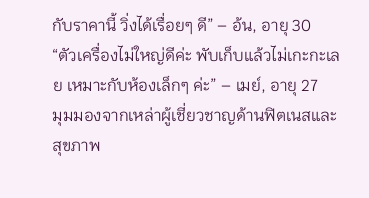กับราคานี้ วิ่งได้เรื่อยๆ ดี” – อ้น, อายุ 30
“ตัวเครื่องไม่ใหญ่ดีค่ะ พับเก็บแล้วไม่เกะกะเลย เหมาะกับห้องเล็กๆ ค่ะ” – เมย์, อายุ 27
มุมมองจากเหล่าผู้เชี่ยวชาญด้านฟิตเนสและสุขภาพ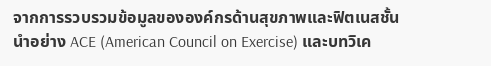จากการรวบรวมข้อมูลขององค์กรด้านสุขภาพและฟิตเนสชั้นนำอย่าง ACE (American Council on Exercise) และบทวิเค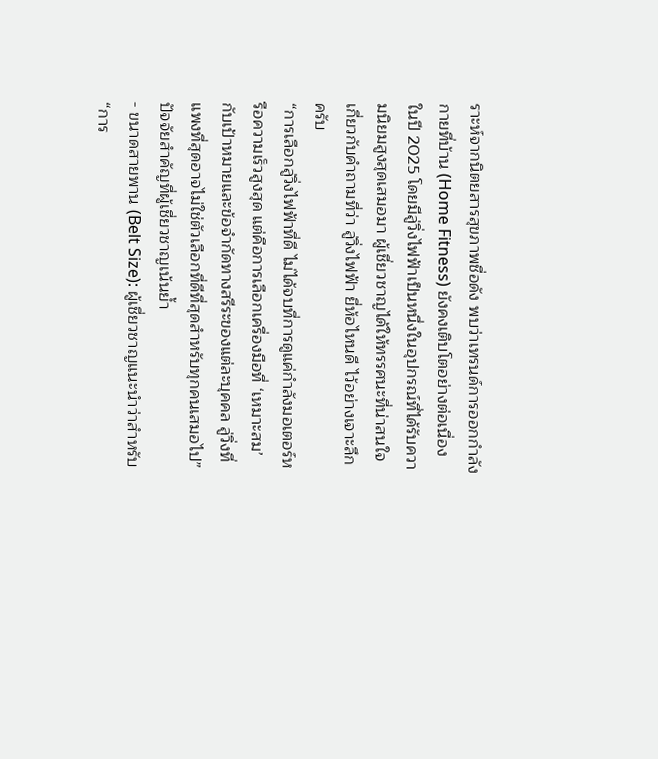ราะห์จากนิตยสารสุขภาพชื่อดัง พบว่าเทรนด์การออกกำลังกายที่บ้าน (Home Fitness) ยังคงเติบโตอย่างต่อเนื่องในปี 2025 โดยมีลู่วิ่งไฟฟ้าเป็นหนึ่งในอุปกรณ์ที่ได้รับความนิยมสูงสุดเสมอมา ผู้เชี่ยวชาญได้ให้ทรรศนะที่น่าสนใจเกี่ยวกับคำถามที่ว่า ลู่วิ่งไฟฟ้า ยี่ห้อไหนดี ไว้อย่างเจาะลึกครับ
“การเลือกลู่วิ่งไฟฟ้าที่ดี ไม่ได้จบที่การดูแค่กำลังมอเตอร์หรือความเร็วสูงสุด แต่คือการเลือกเครื่องมือที่ ‘เหมาะสม’ กับเป้าหมายและข้อจำกัดทางสรีระของแต่ละบุคคล ลู่วิ่งที่แพงที่สุดอาจไม่ใช่ตัวเลือกที่ดีที่สุดสำหรับทุกคนเสมอไป”
ปัจจัยสำคัญที่ผู้เชี่ยวชาญเน้นย้ำ
- ขนาดสายพาน (Belt Size): ผู้เชี่ยวชาญแนะนำว่าสำหรับ “การ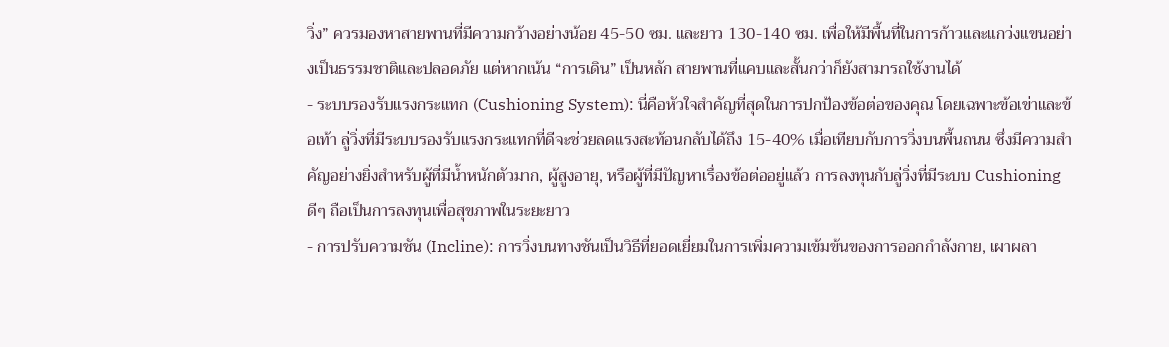วิ่ง” ควรมองหาสายพานที่มีความกว้างอย่างน้อย 45-50 ซม. และยาว 130-140 ซม. เพื่อให้มีพื้นที่ในการก้าวและแกว่งแขนอย่างเป็นธรรมชาติและปลอดภัย แต่หากเน้น “การเดิน” เป็นหลัก สายพานที่แคบและสั้นกว่าก็ยังสามารถใช้งานได้
- ระบบรองรับแรงกระแทก (Cushioning System): นี่คือหัวใจสำคัญที่สุดในการปกป้องข้อต่อของคุณ โดยเฉพาะข้อเข่าและข้อเท้า ลู่วิ่งที่มีระบบรองรับแรงกระแทกที่ดีจะช่วยลดแรงสะท้อนกลับได้ถึง 15-40% เมื่อเทียบกับการวิ่งบนพื้นถนน ซึ่งมีความสำคัญอย่างยิ่งสำหรับผู้ที่มีน้ำหนักตัวมาก, ผู้สูงอายุ, หรือผู้ที่มีปัญหาเรื่องข้อต่ออยู่แล้ว การลงทุนกับลู่วิ่งที่มีระบบ Cushioning ดีๆ ถือเป็นการลงทุนเพื่อสุขภาพในระยะยาว
- การปรับความชัน (Incline): การวิ่งบนทางชันเป็นวิธีที่ยอดเยี่ยมในการเพิ่มความเข้มข้นของการออกกำลังกาย, เผาผลา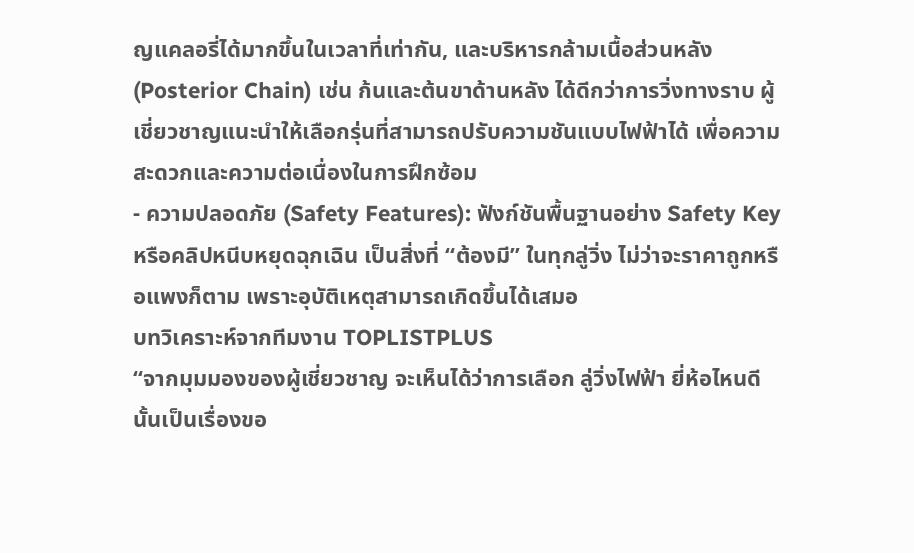ญแคลอรี่ได้มากขึ้นในเวลาที่เท่ากัน, และบริหารกล้ามเนื้อส่วนหลัง (Posterior Chain) เช่น ก้นและต้นขาด้านหลัง ได้ดีกว่าการวิ่งทางราบ ผู้เชี่ยวชาญแนะนำให้เลือกรุ่นที่สามารถปรับความชันแบบไฟฟ้าได้ เพื่อความสะดวกและความต่อเนื่องในการฝึกซ้อม
- ความปลอดภัย (Safety Features): ฟังก์ชันพื้นฐานอย่าง Safety Key หรือคลิปหนีบหยุดฉุกเฉิน เป็นสิ่งที่ “ต้องมี” ในทุกลู่วิ่ง ไม่ว่าจะราคาถูกหรือแพงก็ตาม เพราะอุบัติเหตุสามารถเกิดขึ้นได้เสมอ
บทวิเคราะห์จากทีมงาน TOPLISTPLUS
“จากมุมมองของผู้เชี่ยวชาญ จะเห็นได้ว่าการเลือก ลู่วิ่งไฟฟ้า ยี่ห้อไหนดี นั้นเป็นเรื่องขอ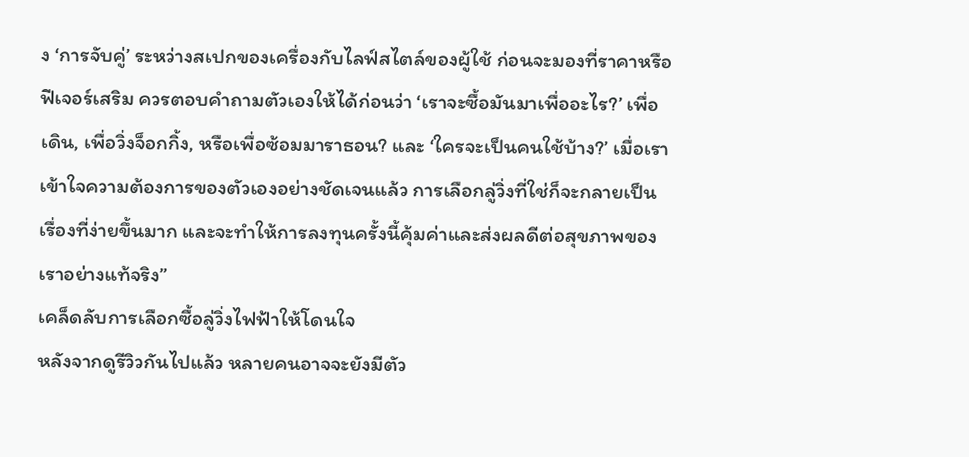ง ‘การจับคู่’ ระหว่างสเปกของเครื่องกับไลฟ์สไตล์ของผู้ใช้ ก่อนจะมองที่ราคาหรือฟีเจอร์เสริม ควรตอบคำถามตัวเองให้ได้ก่อนว่า ‘เราจะซื้อมันมาเพื่ออะไร?’ เพื่อเดิน, เพื่อวิ่งจ็อกกิ้ง, หรือเพื่อซ้อมมาราธอน? และ ‘ใครจะเป็นคนใช้บ้าง?’ เมื่อเราเข้าใจความต้องการของตัวเองอย่างชัดเจนแล้ว การเลือกลู่วิ่งที่ใช่ก็จะกลายเป็นเรื่องที่ง่ายขึ้นมาก และจะทำให้การลงทุนครั้งนี้คุ้มค่าและส่งผลดีต่อสุขภาพของเราอย่างแท้จริง”
เคล็ดลับการเลือกซื้อลู่วิ่งไฟฟ้าให้โดนใจ
หลังจากดูรีวิวกันไปแล้ว หลายคนอาจจะยังมีตัว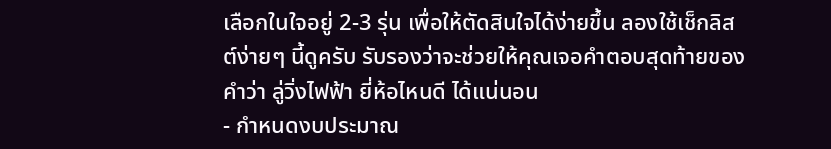เลือกในใจอยู่ 2-3 รุ่น เพื่อให้ตัดสินใจได้ง่ายขึ้น ลองใช้เช็กลิสต์ง่ายๆ นี้ดูครับ รับรองว่าจะช่วยให้คุณเจอคำตอบสุดท้ายของคำว่า ลู่วิ่งไฟฟ้า ยี่ห้อไหนดี ได้แน่นอน
- กำหนดงบประมาณ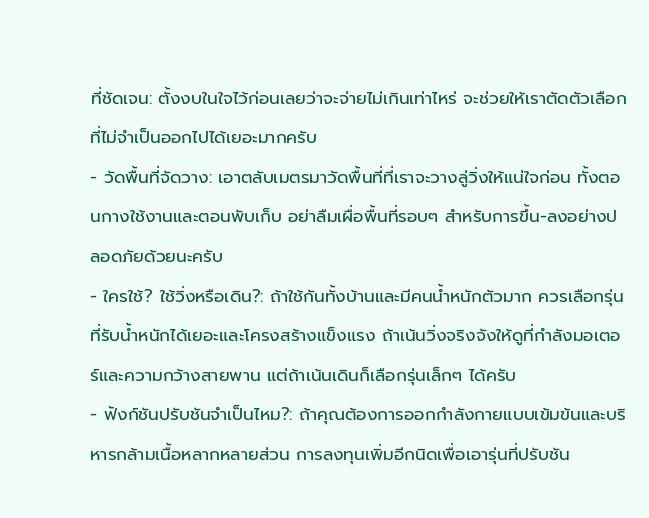ที่ชัดเจน: ตั้งงบในใจไว้ก่อนเลยว่าจะจ่ายไม่เกินเท่าไหร่ จะช่วยให้เราตัดตัวเลือกที่ไม่จำเป็นออกไปได้เยอะมากครับ
- วัดพื้นที่จัดวาง: เอาตลับเมตรมาวัดพื้นที่ที่เราจะวางลู่วิ่งให้แน่ใจก่อน ทั้งตอนกางใช้งานและตอนพับเก็บ อย่าลืมเผื่อพื้นที่รอบๆ สำหรับการขึ้น-ลงอย่างปลอดภัยด้วยนะครับ
- ใครใช้? ใช้วิ่งหรือเดิน?: ถ้าใช้กันทั้งบ้านและมีคนน้ำหนักตัวมาก ควรเลือกรุ่นที่รับน้ำหนักได้เยอะและโครงสร้างแข็งแรง ถ้าเน้นวิ่งจริงจังให้ดูที่กำลังมอเตอร์และความกว้างสายพาน แต่ถ้าเน้นเดินก็เลือกรุ่นเล็กๆ ได้ครับ
- ฟังก์ชันปรับชันจำเป็นไหม?: ถ้าคุณต้องการออกกำลังกายแบบเข้มข้นและบริหารกล้ามเนื้อหลากหลายส่วน การลงทุนเพิ่มอีกนิดเพื่อเอารุ่นที่ปรับชัน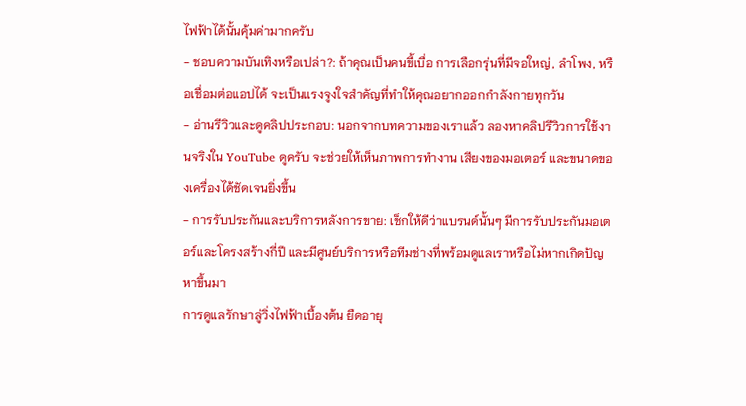ไฟฟ้าได้นั้นคุ้มค่ามากครับ
- ชอบความบันเทิงหรือเปล่า?: ถ้าคุณเป็นคนขี้เบื่อ การเลือกรุ่นที่มีจอใหญ่, ลำโพง, หรือเชื่อมต่อแอปได้ จะเป็นแรงจูงใจสำคัญที่ทำให้คุณอยากออกกำลังกายทุกวัน
- อ่านรีวิวและดูคลิปประกอบ: นอกจากบทความของเราแล้ว ลองหาคลิปรีวิวการใช้งานจริงใน YouTube ดูครับ จะช่วยให้เห็นภาพการทำงาน เสียงของมอเตอร์ และขนาดของเครื่องได้ชัดเจนยิ่งขึ้น
- การรับประกันและบริการหลังการขาย: เช็กให้ดีว่าแบรนด์นั้นๆ มีการรับประกันมอเตอร์และโครงสร้างกี่ปี และมีศูนย์บริการหรือทีมช่างที่พร้อมดูแลเราหรือไม่หากเกิดปัญหาขึ้นมา
การดูแลรักษาลู่วิ่งไฟฟ้าเบื้องต้น ยืดอายุ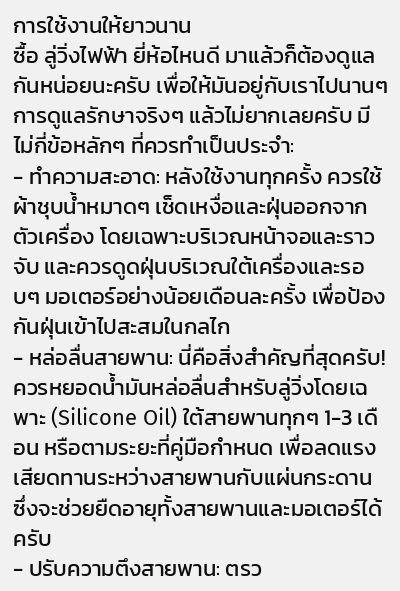การใช้งานให้ยาวนาน
ซื้อ ลู่วิ่งไฟฟ้า ยี่ห้อไหนดี มาแล้วก็ต้องดูแลกันหน่อยนะครับ เพื่อให้มันอยู่กับเราไปนานๆ การดูแลรักษาจริงๆ แล้วไม่ยากเลยครับ มีไม่กี่ข้อหลักๆ ที่ควรทำเป็นประจำ:
- ทำความสะอาด: หลังใช้งานทุกครั้ง ควรใช้ผ้าชุบน้ำหมาดๆ เช็ดเหงื่อและฝุ่นออกจากตัวเครื่อง โดยเฉพาะบริเวณหน้าจอและราวจับ และควรดูดฝุ่นบริเวณใต้เครื่องและรอบๆ มอเตอร์อย่างน้อยเดือนละครั้ง เพื่อป้องกันฝุ่นเข้าไปสะสมในกลไก
- หล่อลื่นสายพาน: นี่คือสิ่งสำคัญที่สุดครับ! ควรหยอดน้ำมันหล่อลื่นสำหรับลู่วิ่งโดยเฉพาะ (Silicone Oil) ใต้สายพานทุกๆ 1-3 เดือน หรือตามระยะที่คู่มือกำหนด เพื่อลดแรงเสียดทานระหว่างสายพานกับแผ่นกระดาน ซึ่งจะช่วยยืดอายุทั้งสายพานและมอเตอร์ได้ครับ
- ปรับความตึงสายพาน: ตรว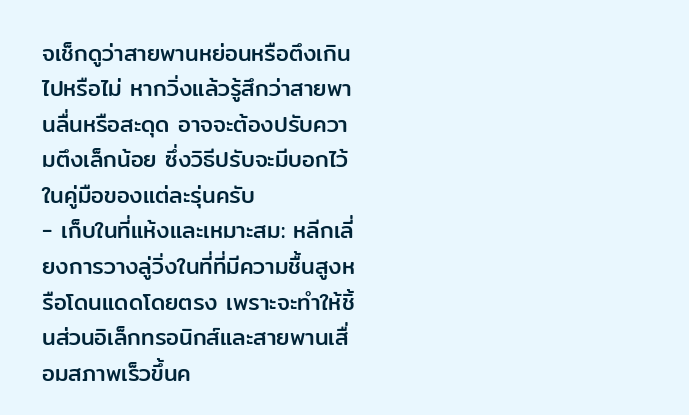จเช็กดูว่าสายพานหย่อนหรือตึงเกินไปหรือไม่ หากวิ่งแล้วรู้สึกว่าสายพานลื่นหรือสะดุด อาจจะต้องปรับความตึงเล็กน้อย ซึ่งวิธีปรับจะมีบอกไว้ในคู่มือของแต่ละรุ่นครับ
- เก็บในที่แห้งและเหมาะสม: หลีกเลี่ยงการวางลู่วิ่งในที่ที่มีความชื้นสูงหรือโดนแดดโดยตรง เพราะจะทำให้ชิ้นส่วนอิเล็กทรอนิกส์และสายพานเสื่อมสภาพเร็วขึ้นค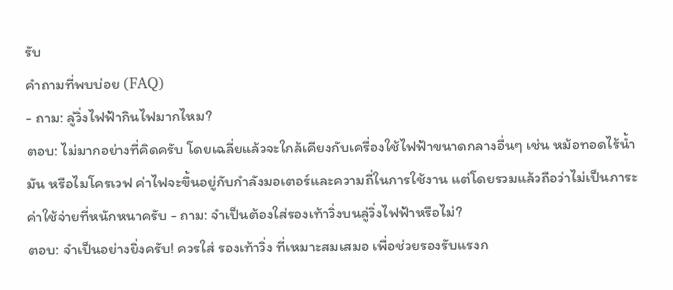รับ
คำถามที่พบบ่อย (FAQ)
- ถาม: ลู่วิ่งไฟฟ้ากินไฟมากไหม?
ตอบ: ไม่มากอย่างที่คิดครับ โดยเฉลี่ยแล้วจะใกล้เคียงกับเครื่องใช้ไฟฟ้าขนาดกลางอื่นๆ เช่น หม้อทอดไร้น้ำมัน หรือไมโครเวฟ ค่าไฟจะขึ้นอยู่กับกำลังมอเตอร์และความถี่ในการใช้งาน แต่โดยรวมแล้วถือว่าไม่เป็นภาระค่าใช้จ่ายที่หนักหนาครับ - ถาม: จำเป็นต้องใส่รองเท้าวิ่งบนลู่วิ่งไฟฟ้าหรือไม่?
ตอบ: จำเป็นอย่างยิ่งครับ! ควรใส่ รองเท้าวิ่ง ที่เหมาะสมเสมอ เพื่อช่วยรองรับแรงก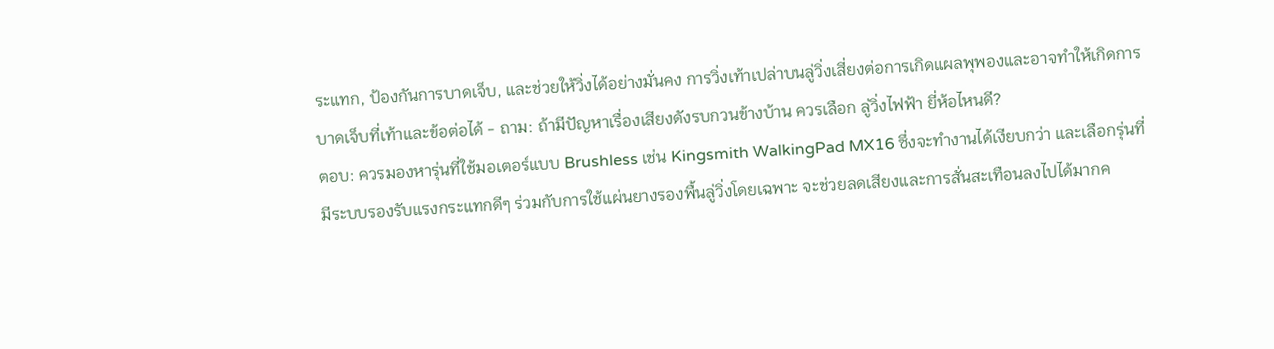ระแทก, ป้องกันการบาดเจ็บ, และช่วยให้วิ่งได้อย่างมั่นคง การวิ่งเท้าเปล่าบนลู่วิ่งเสี่ยงต่อการเกิดแผลพุพองและอาจทำให้เกิดการบาดเจ็บที่เท้าและข้อต่อได้ - ถาม: ถ้ามีปัญหาเรื่องเสียงดังรบกวนข้างบ้าน ควรเลือก ลู่วิ่งไฟฟ้า ยี่ห้อไหนดี?
ตอบ: ควรมองหารุ่นที่ใช้มอเตอร์แบบ Brushless เช่น Kingsmith WalkingPad MX16 ซึ่งจะทำงานได้เงียบกว่า และเลือกรุ่นที่มีระบบรองรับแรงกระแทกดีๆ ร่วมกับการใช้แผ่นยางรองพื้นลู่วิ่งโดยเฉพาะ จะช่วยลดเสียงและการสั่นสะเทือนลงไปได้มากค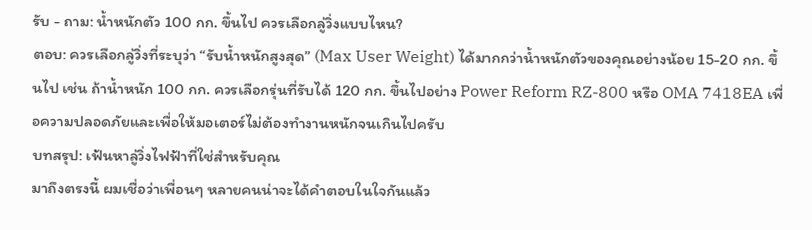รับ - ถาม: น้ำหนักตัว 100 กก. ขึ้นไป ควรเลือกลู่วิ่งแบบไหน?
ตอบ: ควรเลือกลู่วิ่งที่ระบุว่า “รับน้ำหนักสูงสุด” (Max User Weight) ได้มากกว่าน้ำหนักตัวของคุณอย่างน้อย 15-20 กก. ขึ้นไป เช่น ถ้าน้ำหนัก 100 กก. ควรเลือกรุ่นที่รับได้ 120 กก. ขึ้นไปอย่าง Power Reform RZ-800 หรือ OMA 7418EA เพื่อความปลอดภัยและเพื่อให้มอเตอร์ไม่ต้องทำงานหนักจนเกินไปครับ
บทสรุป: เฟ้นหาลู่วิ่งไฟฟ้าที่ใช่สำหรับคุณ
มาถึงตรงนี้ ผมเชื่อว่าเพื่อนๆ หลายคนน่าจะได้คำตอบในใจกันแล้ว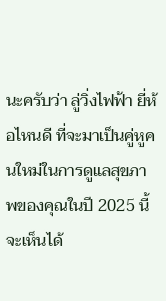นะครับว่า ลู่วิ่งไฟฟ้า ยี่ห้อไหนดี ที่จะมาเป็นคู่หูคนใหม่ในการดูแลสุขภาพของคุณในปี 2025 นี้ จะเห็นได้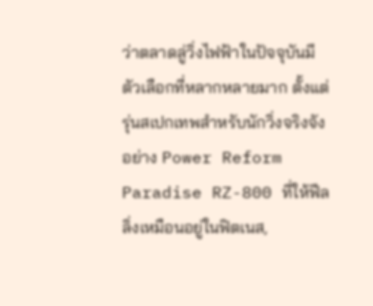ว่าตลาดลู่วิ่งไฟฟ้าในปัจจุบันมีตัวเลือกที่หลากหลายมาก ตั้งแต่รุ่นสเปกเทพสำหรับนักวิ่งจริงจังอย่าง Power Reform Paradise RZ-800 ที่ให้ฟีลลิ่งเหมือนอยู่ในฟิตเนส,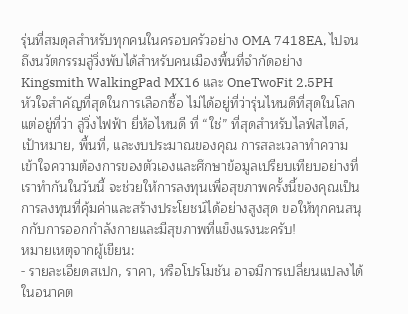รุ่นที่สมดุลสำหรับทุกคนในครอบครัวอย่าง OMA 7418EA, ไปจนถึงนวัตกรรมลู่วิ่งพับได้สำหรับคนเมืองพื้นที่จำกัดอย่าง Kingsmith WalkingPad MX16 และ OneTwoFit 2.5PH
หัวใจสำคัญที่สุดในการเลือกซื้อ ไม่ได้อยู่ที่ว่ารุ่นไหนดีที่สุดในโลก แต่อยู่ที่ว่า ลู่วิ่งไฟฟ้า ยี่ห้อไหนดี ที่ “ใช่” ที่สุดสำหรับไลฟ์สไตล์, เป้าหมาย, พื้นที่, และงบประมาณของคุณ การสละเวลาทำความเข้าใจความต้องการของตัวเองและศึกษาข้อมูลเปรียบเทียบอย่างที่เราทำกันในวันนี้ จะช่วยให้การลงทุนเพื่อสุขภาพครั้งนี้ของคุณเป็นการลงทุนที่คุ้มค่าและสร้างประโยชน์ได้อย่างสูงสุด ขอให้ทุกคนสนุกกับการออกกำลังกายและมีสุขภาพที่แข็งแรงนะครับ!
หมายเหตุจากผู้เขียน:
- รายละเอียดสเปก, ราคา, หรือโปรโมชัน อาจมีการเปลี่ยนแปลงได้ในอนาคต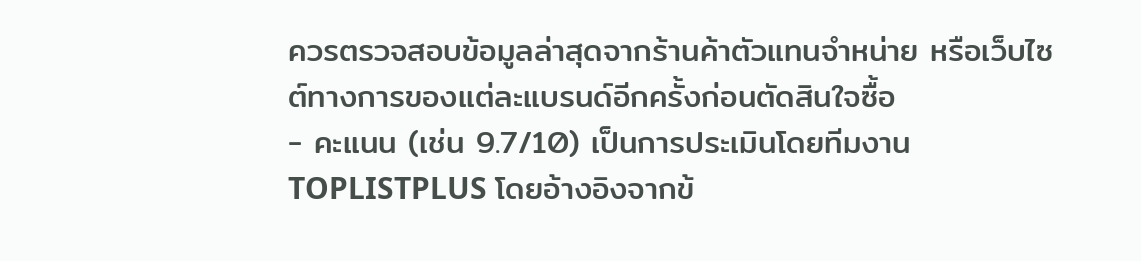ควรตรวจสอบข้อมูลล่าสุดจากร้านค้าตัวแทนจำหน่าย หรือเว็บไซต์ทางการของแต่ละแบรนด์อีกครั้งก่อนตัดสินใจซื้อ
- คะแนน (เช่น 9.7/10) เป็นการประเมินโดยทีมงาน TOPLISTPLUS โดยอ้างอิงจากข้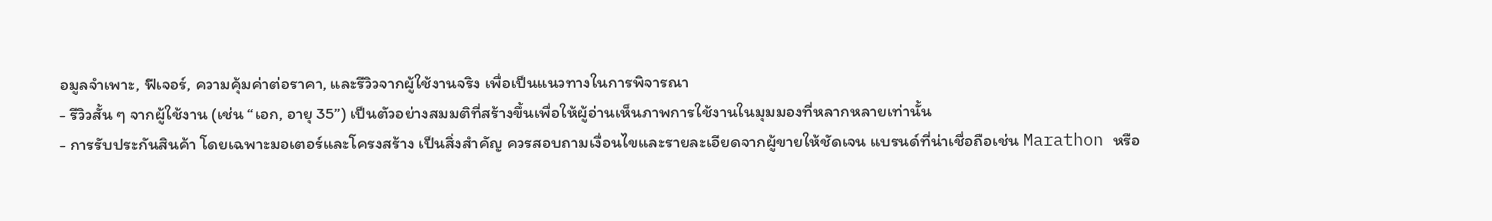อมูลจำเพาะ, ฟีเจอร์, ความคุ้มค่าต่อราคา, และรีวิวจากผู้ใช้งานจริง เพื่อเป็นแนวทางในการพิจารณา
- รีวิวสั้น ๆ จากผู้ใช้งาน (เช่น “เอก, อายุ 35”) เป็นตัวอย่างสมมติที่สร้างขึ้นเพื่อให้ผู้อ่านเห็นภาพการใช้งานในมุมมองที่หลากหลายเท่านั้น
- การรับประกันสินค้า โดยเฉพาะมอเตอร์และโครงสร้าง เป็นสิ่งสำคัญ ควรสอบถามเงื่อนไขและรายละเอียดจากผู้ขายให้ชัดเจน แบรนด์ที่น่าเชื่อถือเช่น Marathon หรือ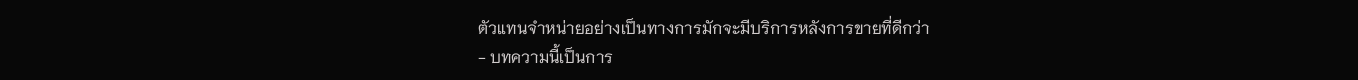ตัวแทนจำหน่ายอย่างเป็นทางการมักจะมีบริการหลังการขายที่ดีกว่า
- บทความนี้เป็นการ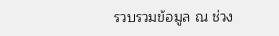รวบรวมข้อมูล ณ ช่วง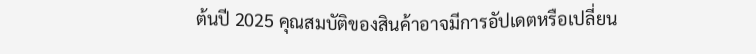ต้นปี 2025 คุณสมบัติของสินค้าอาจมีการอัปเดตหรือเปลี่ยน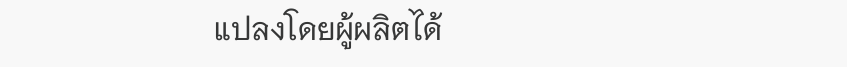แปลงโดยผู้ผลิตได้